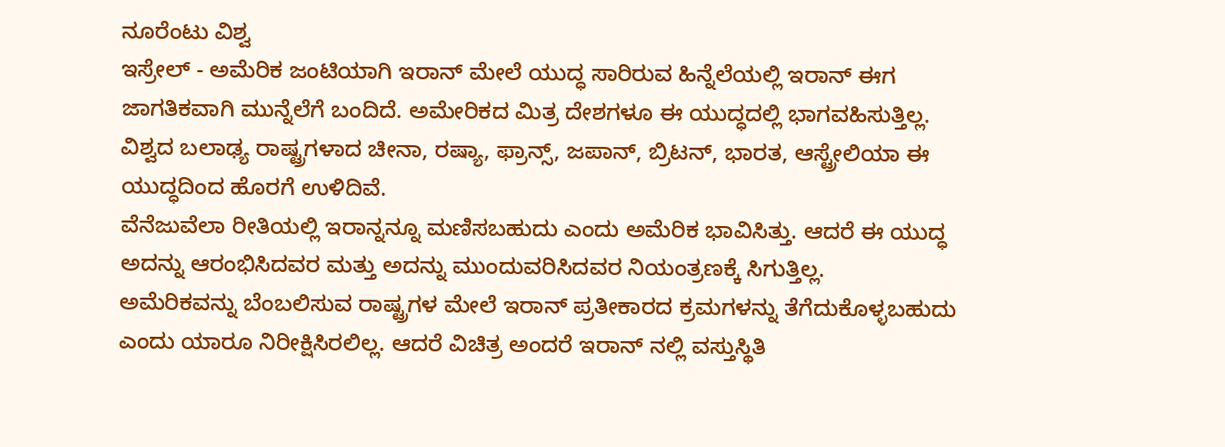ನೂರೆಂಟು ವಿಶ್ವ
ಇಸ್ರೇಲ್ - ಅಮೆರಿಕ ಜಂಟಿಯಾಗಿ ಇರಾನ್ ಮೇಲೆ ಯುದ್ಧ ಸಾರಿರುವ ಹಿನ್ನೆಲೆಯಲ್ಲಿ ಇರಾನ್ ಈಗ ಜಾಗತಿಕವಾಗಿ ಮುನ್ನೆಲೆಗೆ ಬಂದಿದೆ. ಅಮೇರಿಕದ ಮಿತ್ರ ದೇಶಗಳೂ ಈ ಯುದ್ಧದಲ್ಲಿ ಭಾಗವಹಿಸುತ್ತಿಲ್ಲ. ವಿಶ್ವದ ಬಲಾಢ್ಯ ರಾಷ್ಟ್ರಗಳಾದ ಚೀನಾ, ರಷ್ಯಾ, ಫ್ರಾನ್ಸ್, ಜಪಾನ್, ಬ್ರಿಟನ್, ಭಾರತ, ಆಸ್ಟ್ರೇಲಿಯಾ ಈ ಯುದ್ಧದಿಂದ ಹೊರಗೆ ಉಳಿದಿವೆ.
ವೆನೆಜುವೆಲಾ ರೀತಿಯಲ್ಲಿ ಇರಾನ್ನನ್ನೂ ಮಣಿಸಬಹುದು ಎಂದು ಅಮೆರಿಕ ಭಾವಿಸಿತ್ತು. ಆದರೆ ಈ ಯುದ್ಧ ಅದನ್ನು ಆರಂಭಿಸಿದವರ ಮತ್ತು ಅದನ್ನು ಮುಂದುವರಿಸಿದವರ ನಿಯಂತ್ರಣಕ್ಕೆ ಸಿಗುತ್ತಿಲ್ಲ.
ಅಮೆರಿಕವನ್ನು ಬೆಂಬಲಿಸುವ ರಾಷ್ಟ್ರಗಳ ಮೇಲೆ ಇರಾನ್ ಪ್ರತೀಕಾರದ ಕ್ರಮಗಳನ್ನು ತೆಗೆದುಕೊಳ್ಳಬಹುದು ಎಂದು ಯಾರೂ ನಿರೀಕ್ಷಿಸಿರಲಿಲ್ಲ. ಆದರೆ ವಿಚಿತ್ರ ಅಂದರೆ ಇರಾನ್ ನಲ್ಲಿ ವಸ್ತುಸ್ಥಿತಿ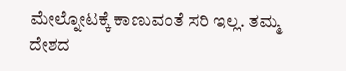ಮೇಲ್ನೋಟಕ್ಕೆ ಕಾಣುವಂತೆ ಸರಿ ಇಲ್ಲ. ತಮ್ಮ ದೇಶದ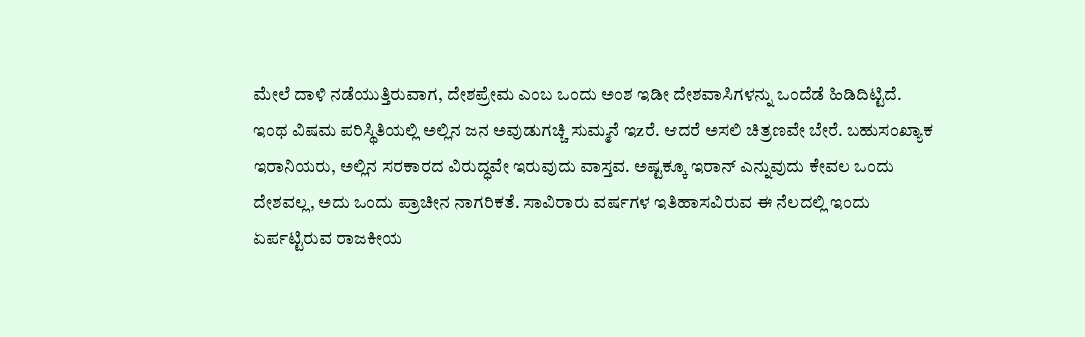ಮೇಲೆ ದಾಳಿ ನಡೆಯುತ್ತಿರುವಾಗ, ದೇಶಪ್ರೇಮ ಎಂಬ ಒಂದು ಅಂಶ ಇಡೀ ದೇಶವಾಸಿಗಳನ್ನು ಒಂದೆಡೆ ಹಿಡಿದಿಟ್ಟಿದೆ.
ಇಂಥ ವಿಷಮ ಪರಿಸ್ಥಿತಿಯಲ್ಲಿ ಅಲ್ಲಿನ ಜನ ಅವುಡುಗಚ್ಚಿ ಸುಮ್ಮನೆ ಇzರೆ. ಆದರೆ ಅಸಲಿ ಚಿತ್ರಣವೇ ಬೇರೆ. ಬಹುಸಂಖ್ಯಾಕ ಇರಾನಿಯರು, ಅಲ್ಲಿನ ಸರಕಾರದ ವಿರುದ್ಧವೇ ಇರುವುದು ವಾಸ್ತವ. ಅಷ್ಟಕ್ಕೂ ಇರಾನ್ ಎನ್ನುವುದು ಕೇವಲ ಒಂದು ದೇಶವಲ್ಲ, ಅದು ಒಂದು ಪ್ರಾಚೀನ ನಾಗರಿಕತೆ. ಸಾವಿರಾರು ವರ್ಷಗಳ ಇತಿಹಾಸವಿರುವ ಈ ನೆಲದಲ್ಲಿ ಇಂದು ಏರ್ಪಟ್ಟಿರುವ ರಾಜಕೀಯ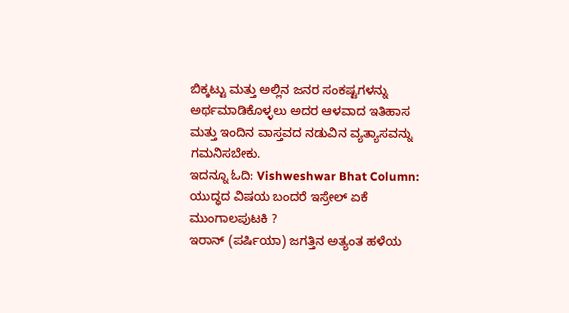ಬಿಕ್ಕಟ್ಟು ಮತ್ತು ಅಲ್ಲಿನ ಜನರ ಸಂಕಷ್ಟಗಳನ್ನು ಅರ್ಥಮಾಡಿಕೊಳ್ಳಲು ಅದರ ಆಳವಾದ ಇತಿಹಾಸ ಮತ್ತು ಇಂದಿನ ವಾಸ್ತವದ ನಡುವಿನ ವ್ಯತ್ಯಾಸವನ್ನು ಗಮನಿಸಬೇಕು.
ಇದನ್ನೂ ಓದಿ: Vishweshwar Bhat Column: ಯುದ್ಧದ ವಿಷಯ ಬಂದರೆ ಇಸ್ರೇಲ್ ಏಕೆ ಮುಂಗಾಲಪುಟಕಿ ?
ಇರಾನ್ (ಪರ್ಷಿಯಾ) ಜಗತ್ತಿನ ಅತ್ಯಂತ ಹಳೆಯ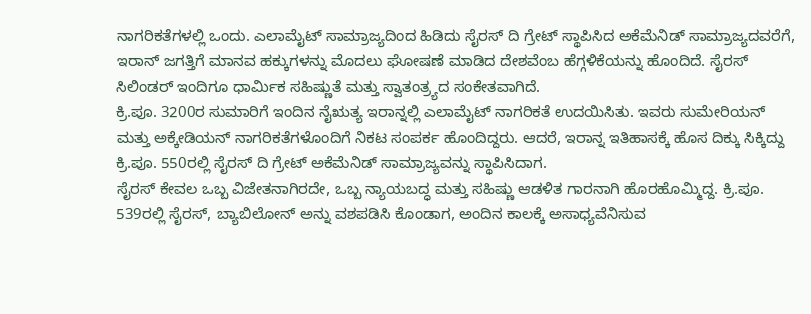ನಾಗರಿಕತೆಗಳಲ್ಲಿ ಒಂದು. ಎಲಾಮೈಟ್ ಸಾಮ್ರಾಜ್ಯದಿಂದ ಹಿಡಿದು ಸೈರಸ್ ದಿ ಗ್ರೇಟ್ ಸ್ಥಾಪಿಸಿದ ಅಕೆಮೆನಿಡ್ ಸಾಮ್ರಾಜ್ಯದವರೆಗೆ, ಇರಾನ್ ಜಗತ್ತಿಗೆ ಮಾನವ ಹಕ್ಕುಗಳನ್ನು ಮೊದಲು ಘೋಷಣೆ ಮಾಡಿದ ದೇಶವೆಂಬ ಹೆಗ್ಗಳಿಕೆಯನ್ನು ಹೊಂದಿದೆ. ಸೈರಸ್ ಸಿಲಿಂಡರ್ ಇಂದಿಗೂ ಧಾರ್ಮಿಕ ಸಹಿಷ್ಣುತೆ ಮತ್ತು ಸ್ವಾತಂತ್ರ್ಯದ ಸಂಕೇತವಾಗಿದೆ.
ಕ್ರಿ.ಪೂ. 3200ರ ಸುಮಾರಿಗೆ ಇಂದಿನ ನೈಋತ್ಯ ಇರಾನ್ನಲ್ಲಿ ಎಲಾಮೈಟ್ ನಾಗರಿಕತೆ ಉದಯಿಸಿತು. ಇವರು ಸುಮೇರಿಯನ್ ಮತ್ತು ಅಕ್ಕೇಡಿಯನ್ ನಾಗರಿಕತೆಗಳೊಂದಿಗೆ ನಿಕಟ ಸಂಪರ್ಕ ಹೊಂದಿದ್ದರು. ಆದರೆ, ಇರಾನ್ನ ಇತಿಹಾಸಕ್ಕೆ ಹೊಸ ದಿಕ್ಕು ಸಿಕ್ಕಿದ್ದು ಕ್ರಿ.ಪೂ. 550ರಲ್ಲಿ ಸೈರಸ್ ದಿ ಗ್ರೇಟ್ ಅಕೆಮೆನಿಡ್ ಸಾಮ್ರಾಜ್ಯವನ್ನು ಸ್ಥಾಪಿಸಿದಾಗ.
ಸೈರಸ್ ಕೇವಲ ಒಬ್ಬ ವಿಜೇತನಾಗಿರದೇ, ಒಬ್ಬ ನ್ಯಾಯಬದ್ಧ ಮತ್ತು ಸಹಿಷ್ಣು ಆಡಳಿತ ಗಾರನಾಗಿ ಹೊರಹೊಮ್ಮಿದ್ದ. ಕ್ರಿ.ಪೂ. 539ರಲ್ಲಿ ಸೈರಸ್, ಬ್ಯಾಬಿಲೋನ್ ಅನ್ನು ವಶಪಡಿಸಿ ಕೊಂಡಾಗ, ಅಂದಿನ ಕಾಲಕ್ಕೆ ಅಸಾಧ್ಯವೆನಿಸುವ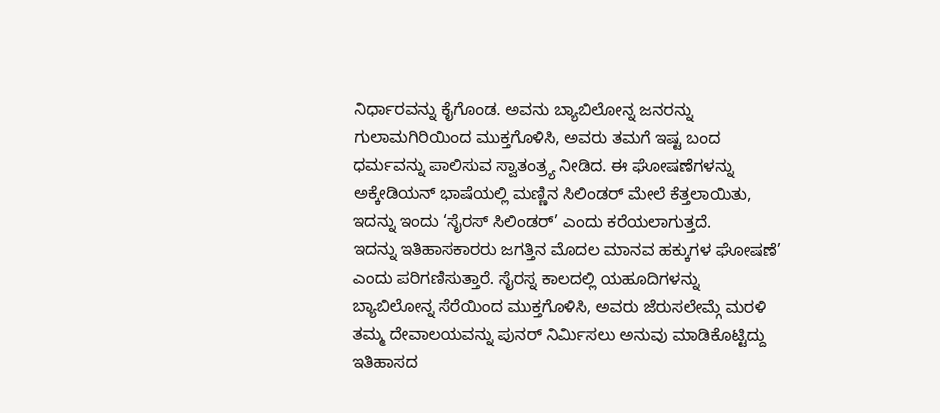ನಿರ್ಧಾರವನ್ನು ಕೈಗೊಂಡ. ಅವನು ಬ್ಯಾಬಿಲೋನ್ನ ಜನರನ್ನು ಗುಲಾಮಗಿರಿಯಿಂದ ಮುಕ್ತಗೊಳಿಸಿ, ಅವರು ತಮಗೆ ಇಷ್ಟ ಬಂದ ಧರ್ಮವನ್ನು ಪಾಲಿಸುವ ಸ್ವಾತಂತ್ರ್ಯ ನೀಡಿದ. ಈ ಘೋಷಣೆಗಳನ್ನು ಅಕ್ಕೇಡಿಯನ್ ಭಾಷೆಯಲ್ಲಿ ಮಣ್ಣಿನ ಸಿಲಿಂಡರ್ ಮೇಲೆ ಕೆತ್ತಲಾಯಿತು, ಇದನ್ನು ಇಂದು ‘ಸೈರಸ್ ಸಿಲಿಂಡರ್’ ಎಂದು ಕರೆಯಲಾಗುತ್ತದೆ.
ಇದನ್ನು ಇತಿಹಾಸಕಾರರು ಜಗತ್ತಿನ ಮೊದಲ ಮಾನವ ಹಕ್ಕುಗಳ ಘೋಷಣೆ’ ಎಂದು ಪರಿಗಣಿಸುತ್ತಾರೆ. ಸೈರಸ್ನ ಕಾಲದಲ್ಲಿ ಯಹೂದಿಗಳನ್ನು ಬ್ಯಾಬಿಲೋನ್ನ ಸೆರೆಯಿಂದ ಮುಕ್ತಗೊಳಿಸಿ, ಅವರು ಜೆರುಸಲೇಮ್ಗೆ ಮರಳಿ ತಮ್ಮ ದೇವಾಲಯವನ್ನು ಪುನರ್ ನಿರ್ಮಿಸಲು ಅನುವು ಮಾಡಿಕೊಟ್ಟಿದ್ದು ಇತಿಹಾಸದ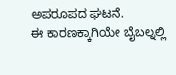ಅಪರೂಪದ ಘಟನೆ.
ಈ ಕಾರಣಕ್ಕಾಗಿಯೇ ಬೈಬಲ್ನಲ್ಲಿ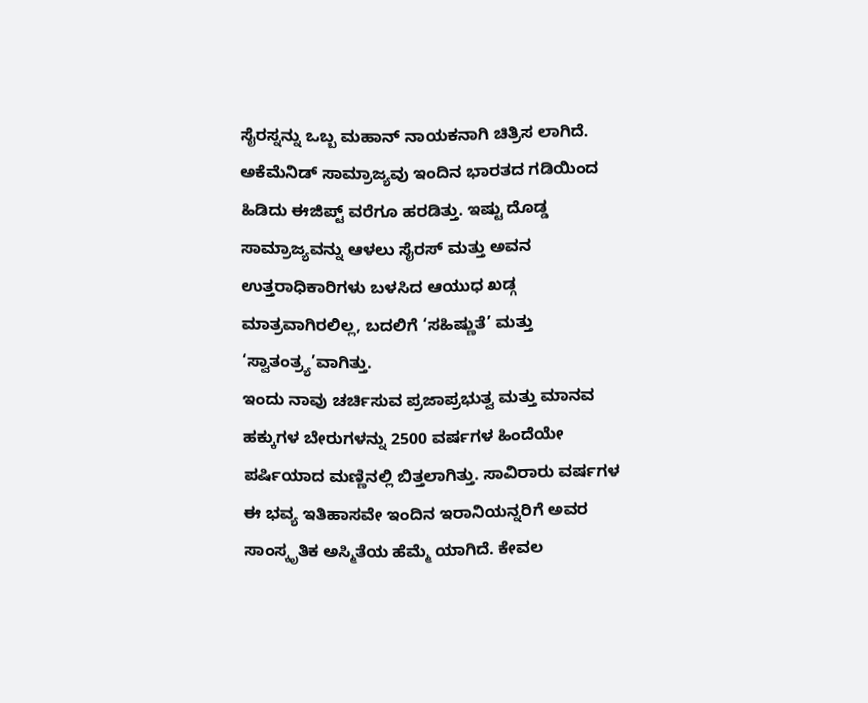ಸೈರಸ್ನನ್ನು ಒಬ್ಬ ಮಹಾನ್ ನಾಯಕನಾಗಿ ಚಿತ್ರಿಸ ಲಾಗಿದೆ. ಅಕೆಮೆನಿಡ್ ಸಾಮ್ರಾಜ್ಯವು ಇಂದಿನ ಭಾರತದ ಗಡಿಯಿಂದ ಹಿಡಿದು ಈಜಿಪ್ಟ್ ವರೆಗೂ ಹರಡಿತ್ತು. ಇಷ್ಟು ದೊಡ್ಡ ಸಾಮ್ರಾಜ್ಯವನ್ನು ಆಳಲು ಸೈರಸ್ ಮತ್ತು ಅವನ ಉತ್ತರಾಧಿಕಾರಿಗಳು ಬಳಸಿದ ಆಯುಧ ಖಡ್ಗ ಮಾತ್ರವಾಗಿರಲಿಲ್ಲ, ಬದಲಿಗೆ ‘ಸಹಿಷ್ಣುತೆ’ ಮತ್ತು ‘ಸ್ವಾತಂತ್ರ್ಯ’ವಾಗಿತ್ತು.
ಇಂದು ನಾವು ಚರ್ಚಿಸುವ ಪ್ರಜಾಪ್ರಭುತ್ವ ಮತ್ತು ಮಾನವ ಹಕ್ಕುಗಳ ಬೇರುಗಳನ್ನು 2500 ವರ್ಷಗಳ ಹಿಂದೆಯೇ ಪರ್ಷಿಯಾದ ಮಣ್ಣಿನಲ್ಲಿ ಬಿತ್ತಲಾಗಿತ್ತು. ಸಾವಿರಾರು ವರ್ಷಗಳ ಈ ಭವ್ಯ ಇತಿಹಾಸವೇ ಇಂದಿನ ಇರಾನಿಯನ್ನರಿಗೆ ಅವರ ಸಾಂಸ್ಕೃತಿಕ ಅಸ್ಮಿತೆಯ ಹೆಮ್ಮೆ ಯಾಗಿದೆ. ಕೇವಲ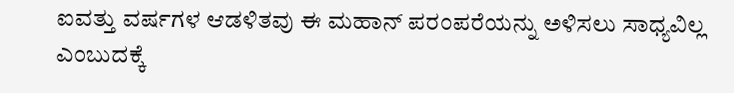ಐವತ್ತು ವರ್ಷಗಳ ಆಡಳಿತವು ಈ ಮಹಾನ್ ಪರಂಪರೆಯನ್ನು ಅಳಿಸಲು ಸಾಧ್ಯವಿಲ್ಲ ಎಂಬುದಕ್ಕೆ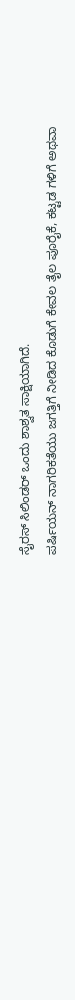ಸೈರಸ್ ಸಿಲಿಂಡರ್ ಒಂದು ಶಾಶ್ವತ ಸಾಕ್ಷಿಯಾಗಿದೆ.
ಪರ್ಷಿಯನ್ ನಾಗರಿಕತೆಯು ಜಗತ್ತಿಗೆ ನೀಡಿದ ಕೊಡುಗೆ ಕೇವಲ ತೈಲ ಪೂರೈಕೆ, ಕಟ್ಟಡ ಗಳಿಗೆ ಅಥವಾ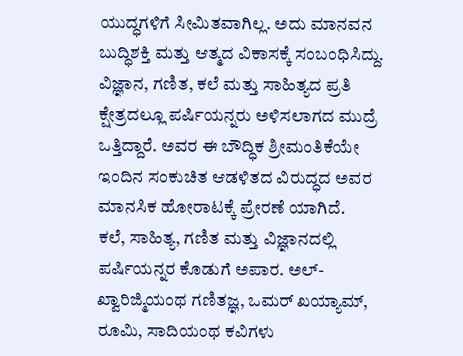ಯುದ್ಧಗಳಿಗೆ ಸೀಮಿತವಾಗಿಲ್ಲ. ಅದು ಮಾನವನ ಬುದ್ಧಿಶಕ್ತಿ ಮತ್ತು ಆತ್ಮದ ವಿಕಾಸಕ್ಕೆ ಸಂಬಂಧಿಸಿದ್ದು. ವಿಜ್ಞಾನ, ಗಣಿತ, ಕಲೆ ಮತ್ತು ಸಾಹಿತ್ಯದ ಪ್ರತಿ ಕ್ಷೇತ್ರದಲ್ಲೂ ಪರ್ಷಿಯನ್ನರು ಅಳಿಸಲಾಗದ ಮುದ್ರೆ ಒತ್ತಿದ್ದಾರೆ. ಅವರ ಈ ಬೌದ್ಧಿಕ ಶ್ರೀಮಂತಿಕೆಯೇ ಇಂದಿನ ಸಂಕುಚಿತ ಆಡಳಿತದ ವಿರುದ್ಧದ ಅವರ ಮಾನಸಿಕ ಹೋರಾಟಕ್ಕೆ ಪ್ರೇರಣೆ ಯಾಗಿದೆ.
ಕಲೆ, ಸಾಹಿತ್ಯ, ಗಣಿತ ಮತ್ತು ವಿಜ್ಞಾನದಲ್ಲಿ ಪರ್ಷಿಯನ್ನರ ಕೊಡುಗೆ ಅಪಾರ. ಅಲ್-ಖ್ವಾರಿಜ್ಮಿಯಂಥ ಗಣಿತಜ್ಞ, ಒಮರ್ ಖಯ್ಯಾಮ್, ರೂಮಿ, ಸಾದಿಯಂಥ ಕವಿಗಳು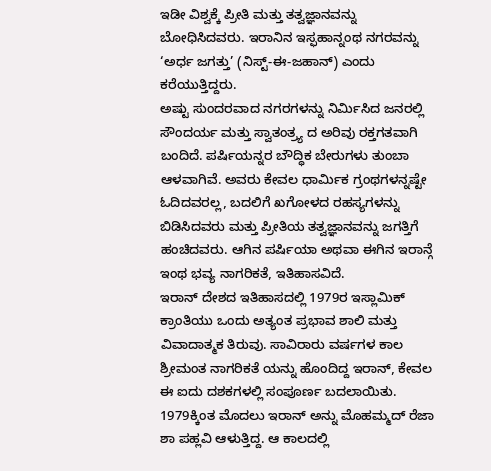ಇಡೀ ವಿಶ್ವಕ್ಕೆ ಪ್ರೀತಿ ಮತ್ತು ತತ್ವಜ್ಞಾನವನ್ನು ಬೋಧಿಸಿದವರು. ಇರಾನಿನ ಇಸ್ಫಹಾನ್ನಂಥ ನಗರವನ್ನು ‘ಅರ್ಧ ಜಗತ್ತು’ (ನಿಸ್ಟ್-ಈ-ಜಹಾನ್) ಎಂದು ಕರೆಯುತ್ತಿದ್ದರು.
ಅಷ್ಟು ಸುಂದರವಾದ ನಗರಗಳನ್ನು ನಿರ್ಮಿಸಿದ ಜನರಲ್ಲಿ ಸೌಂದರ್ಯ ಮತ್ತು ಸ್ವಾತಂತ್ರ್ಯ ದ ಅರಿವು ರಕ್ತಗತವಾಗಿ ಬಂದಿದೆ. ಪರ್ಷಿಯನ್ನರ ಬೌದ್ಧಿಕ ಬೇರುಗಳು ತುಂಬಾ ಆಳವಾಗಿವೆ. ಅವರು ಕೇವಲ ಧಾರ್ಮಿಕ ಗ್ರಂಥಗಳನ್ನಷ್ಟೇ ಓದಿದವರಲ್ಲ, ಬದಲಿಗೆ ಖಗೋಳದ ರಹಸ್ಯಗಳನ್ನು ಬಿಡಿಸಿದವರು ಮತ್ತು ಪ್ರೀತಿಯ ತತ್ವಜ್ಞಾನವನ್ನು ಜಗತ್ತಿಗೆ ಹಂಚಿದವರು. ಆಗಿನ ಪರ್ಷಿಯಾ ಅಥವಾ ಈಗಿನ ಇರಾನ್ಗೆ ಇಂಥ ಭವ್ಯ ನಾಗರಿಕತೆ, ಇತಿಹಾಸವಿದೆ.
ಇರಾನ್ ದೇಶದ ಇತಿಹಾಸದಲ್ಲಿ 1979ರ ಇಸ್ಲಾಮಿಕ್ ಕ್ರಾಂತಿಯು ಒಂದು ಅತ್ಯಂತ ಪ್ರಭಾವ ಶಾಲಿ ಮತ್ತು ವಿವಾದಾತ್ಮಕ ತಿರುವು. ಸಾವಿರಾರು ವರ್ಷಗಳ ಕಾಲ ಶ್ರೀಮಂತ ನಾಗರಿಕತೆ ಯನ್ನು ಹೊಂದಿದ್ದ ಇರಾನ್, ಕೇವಲ ಈ ಐದು ದಶಕಗಳಲ್ಲಿ ಸಂಪೂರ್ಣ ಬದಲಾಯಿತು.
1979ಕ್ಕಿಂತ ಮೊದಲು ಇರಾನ್ ಅನ್ನು ಮೊಹಮ್ಮದ್ ರೆಜಾ ಶಾ ಪಹ್ಲವಿ ಆಳುತ್ತಿದ್ದ. ಆ ಕಾಲದಲ್ಲಿ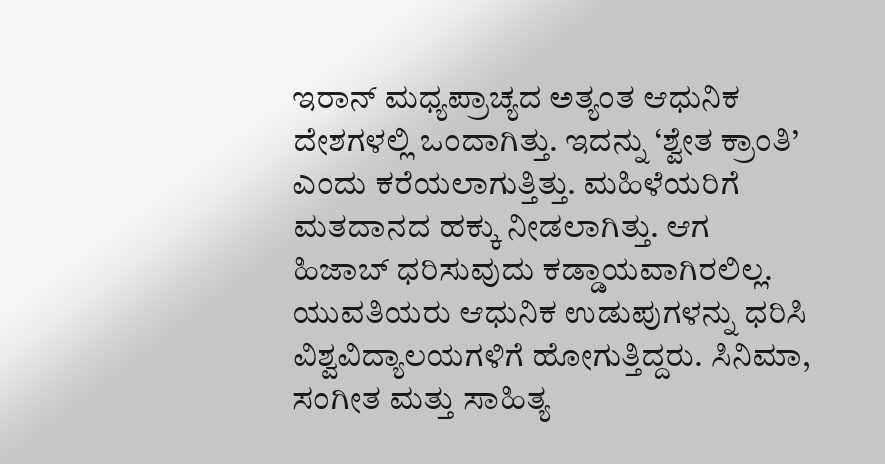ಇರಾನ್ ಮಧ್ಯಪ್ರಾಚ್ಯದ ಅತ್ಯಂತ ಆಧುನಿಕ ದೇಶಗಳಲ್ಲಿ ಒಂದಾಗಿತ್ತು. ಇದನ್ನು ‘ಶ್ವೇತ ಕ್ರಾಂತಿ’ ಎಂದು ಕರೆಯಲಾಗುತ್ತಿತ್ತು. ಮಹಿಳೆಯರಿಗೆ ಮತದಾನದ ಹಕ್ಕು ನೀಡಲಾಗಿತ್ತು. ಆಗ ಹಿಜಾಬ್ ಧರಿಸುವುದು ಕಡ್ಡಾಯವಾಗಿರಲಿಲ್ಲ. ಯುವತಿಯರು ಆಧುನಿಕ ಉಡುಪುಗಳನ್ನು ಧರಿಸಿ ವಿಶ್ವವಿದ್ಯಾಲಯಗಳಿಗೆ ಹೋಗುತ್ತಿದ್ದರು. ಸಿನಿಮಾ, ಸಂಗೀತ ಮತ್ತು ಸಾಹಿತ್ಯ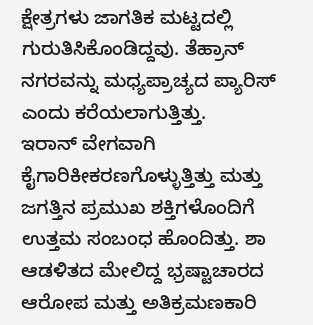ಕ್ಷೇತ್ರಗಳು ಜಾಗತಿಕ ಮಟ್ಟದಲ್ಲಿ ಗುರುತಿಸಿಕೊಂಡಿದ್ದವು. ತೆಹ್ರಾನ್ ನಗರವನ್ನು ಮಧ್ಯಪ್ರಾಚ್ಯದ ಪ್ಯಾರಿಸ್ ಎಂದು ಕರೆಯಲಾಗುತ್ತಿತ್ತು.
ಇರಾನ್ ವೇಗವಾಗಿ ಕೈಗಾರಿಕೀಕರಣಗೊಳ್ಳುತ್ತಿತ್ತು ಮತ್ತು ಜಗತ್ತಿನ ಪ್ರಮುಖ ಶಕ್ತಿಗಳೊಂದಿಗೆ ಉತ್ತಮ ಸಂಬಂಧ ಹೊಂದಿತ್ತು. ಶಾ ಆಡಳಿತದ ಮೇಲಿದ್ದ ಭ್ರಷ್ಟಾಚಾರದ ಆರೋಪ ಮತ್ತು ಅತಿಕ್ರಮಣಕಾರಿ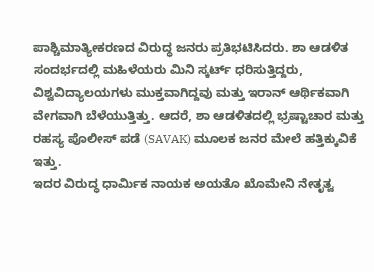ಪಾಶ್ಚಿಮಾತ್ಯೀಕರಣದ ವಿರುದ್ಧ ಜನರು ಪ್ರತಿಭಟಿಸಿದರು. ಶಾ ಆಡಳಿತ ಸಂದರ್ಭದಲ್ಲಿ ಮಹಿಳೆಯರು ಮಿನಿ ಸ್ಕರ್ಟ್ ಧರಿಸುತ್ತಿದ್ದರು, ವಿಶ್ವವಿದ್ಯಾಲಯಗಳು ಮುಕ್ತವಾಗಿದ್ದವು ಮತ್ತು ಇರಾನ್ ಆರ್ಥಿಕವಾಗಿ ವೇಗವಾಗಿ ಬೆಳೆಯುತ್ತಿತ್ತು. ಆದರೆ, ಶಾ ಆಡಳಿತದಲ್ಲಿ ಭ್ರಷ್ಟಾಚಾರ ಮತ್ತು ರಹಸ್ಯ ಪೊಲೀಸ್ ಪಡೆ (SAVAK) ಮೂಲಕ ಜನರ ಮೇಲೆ ಹತ್ತಿಕ್ಕುವಿಕೆ ಇತ್ತು.
ಇದರ ವಿರುದ್ಧ ಧಾರ್ಮಿಕ ನಾಯಕ ಅಯತೊ ಖೊಮೇನಿ ನೇತೃತ್ವ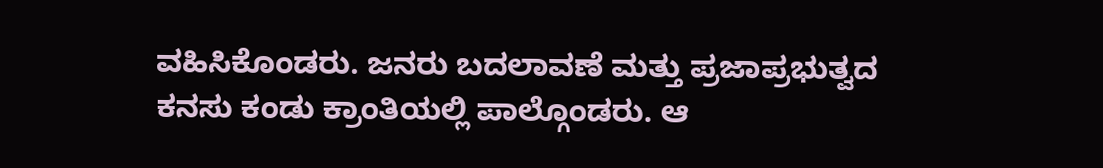ವಹಿಸಿಕೊಂಡರು. ಜನರು ಬದಲಾವಣೆ ಮತ್ತು ಪ್ರಜಾಪ್ರಭುತ್ವದ ಕನಸು ಕಂಡು ಕ್ರಾಂತಿಯಲ್ಲಿ ಪಾಲ್ಗೊಂಡರು. ಆ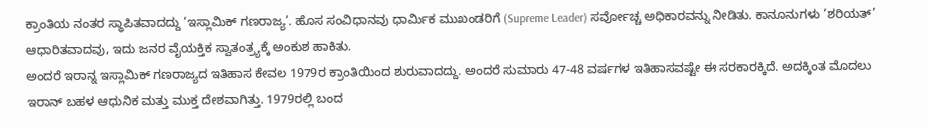ಕ್ರಾಂತಿಯ ನಂತರ ಸ್ಥಾಪಿತವಾದದ್ದು ‘ಇಸ್ಲಾಮಿಕ್ ಗಣರಾಜ್ಯ’. ಹೊಸ ಸಂವಿಧಾನವು ಧಾರ್ಮಿಕ ಮುಖಂಡರಿಗೆ (Supreme Leader) ಸರ್ವೋಚ್ಚ ಅಧಿಕಾರವನ್ನು ನೀಡಿತು. ಕಾನೂನುಗಳು ‘ಶರಿಯತ್’ ಆಧಾರಿತವಾದವು, ಇದು ಜನರ ವೈಯಕ್ತಿಕ ಸ್ವಾತಂತ್ರ್ಯಕ್ಕೆ ಅಂಕುಶ ಹಾಕಿತು.
ಅಂದರೆ ಇರಾನ್ನ ಇಸ್ಲಾಮಿಕ್ ಗಣರಾಜ್ಯದ ಇತಿಹಾಸ ಕೇವಲ 1979ರ ಕ್ರಾಂತಿಯಿಂದ ಶುರುವಾದದ್ದು. ಅಂದರೆ ಸುಮಾರು 47-48 ವರ್ಷಗಳ ಇತಿಹಾಸವಷ್ಟೇ ಈ ಸರಕಾರಕ್ಕಿದೆ. ಅದಕ್ಕಿಂತ ಮೊದಲು ಇರಾನ್ ಬಹಳ ಆಧುನಿಕ ಮತ್ತು ಮುಕ್ತ ದೇಶವಾಗಿತ್ತು. 1979ರಲ್ಲಿ ಬಂದ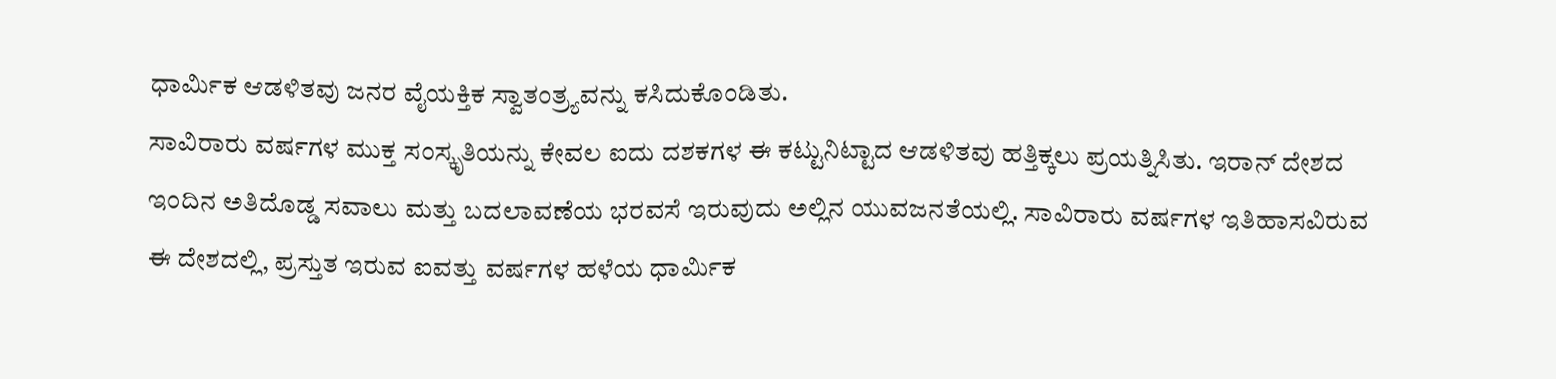ಧಾರ್ಮಿಕ ಆಡಳಿತವು ಜನರ ವೈಯಕ್ತಿಕ ಸ್ವಾತಂತ್ರ್ಯವನ್ನು ಕಸಿದುಕೊಂಡಿತು.
ಸಾವಿರಾರು ವರ್ಷಗಳ ಮುಕ್ತ ಸಂಸ್ಕೃತಿಯನ್ನು ಕೇವಲ ಐದು ದಶಕಗಳ ಈ ಕಟ್ಟುನಿಟ್ಟಾದ ಆಡಳಿತವು ಹತ್ತಿಕ್ಕಲು ಪ್ರಯತ್ನಿಸಿತು. ಇರಾನ್ ದೇಶದ ಇಂದಿನ ಅತಿದೊಡ್ಡ ಸವಾಲು ಮತ್ತು ಬದಲಾವಣೆಯ ಭರವಸೆ ಇರುವುದು ಅಲ್ಲಿನ ಯುವಜನತೆಯಲ್ಲಿ. ಸಾವಿರಾರು ವರ್ಷಗಳ ಇತಿಹಾಸವಿರುವ ಈ ದೇಶದಲ್ಲಿ, ಪ್ರಸ್ತುತ ಇರುವ ಐವತ್ತು ವರ್ಷಗಳ ಹಳೆಯ ಧಾರ್ಮಿಕ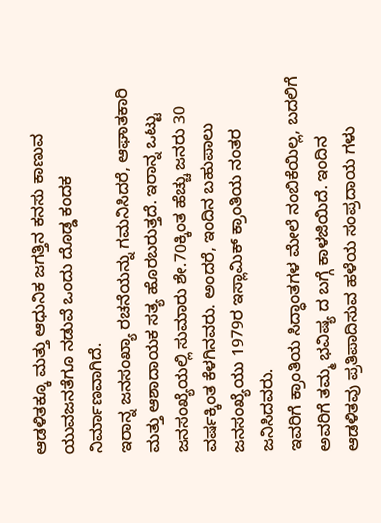ಆಡಳಿತಕ್ಕೂ ಮತ್ತು ಆಧುನಿಕ ಜಗತ್ತಿನ ಕನಸು ಕಾಣುವ ಯುವಜನತೆಗೂ ನಡುವೆ ಒಂದು ದೊಡ್ಡ ಕಂದಕ ನಿರ್ಮಾಣವಾಗಿದೆ.
ಇರಾನ್ನ ಜನಸಂಖ್ಯಾ ರಚನೆಯನ್ನು ಗಮನಿಸಿದರೆ, ಆಘಾತಕಾರಿ ಮತ್ತು ಆಶಾದಾಯಕ ಸತ್ಯ ಹೊರಬರುತ್ತದೆ. ಇರಾನ್ನ ಒಟ್ಟು ಜನಸಂಖ್ಯೆಯಲ್ಲಿ ಸುಮಾರು ಶೇ.70ಕ್ಕಿಂತ ಹೆಚ್ಚು ಜನರು 30 ವರ್ಷಕ್ಕಿಂತ ಕೆಳಗಿನವರು. ಅಂದರೆ, ಇಂದಿನ ಬಹುಪಾಲು ಜನಸಂಖ್ಯೆಯು 1979ರ ಇಸ್ಲಾಮಿಕ್ ಕ್ರಾಂತಿಯ ನಂತರ ಜನಿಸಿದವರು.
ಇವರಿಗೆ ಕ್ರಾಂತಿಯ ಸಿದ್ಧಾಂತಗಳ ಮೇಲೆ ನಂಬಿಕೆಯಿಲ್ಲ, ಬದಲಿಗೆ ಅವರಿಗೆ ತಮ್ಮ ಭವಿಷ್ಯ ದ ಬಗ್ಗೆ ಕಾಳಜಿಯಿದೆ. ಇಂದಿನ ಆಡಳಿತವು ಪ್ರತಿಪಾದಿಸುವ ಹಳೆಯ ಸಂಪ್ರದಾಯ ಗಳು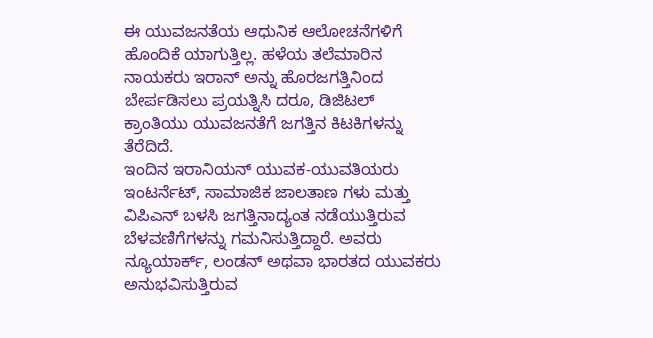ಈ ಯುವಜನತೆಯ ಆಧುನಿಕ ಆಲೋಚನೆಗಳಿಗೆ ಹೊಂದಿಕೆ ಯಾಗುತ್ತಿಲ್ಲ. ಹಳೆಯ ತಲೆಮಾರಿನ ನಾಯಕರು ಇರಾನ್ ಅನ್ನು ಹೊರಜಗತ್ತಿನಿಂದ ಬೇರ್ಪಡಿಸಲು ಪ್ರಯತ್ನಿಸಿ ದರೂ, ಡಿಜಿಟಲ್ ಕ್ರಾಂತಿಯು ಯುವಜನತೆಗೆ ಜಗತ್ತಿನ ಕಿಟಕಿಗಳನ್ನು ತೆರೆದಿದೆ.
ಇಂದಿನ ಇರಾನಿಯನ್ ಯುವಕ-ಯುವತಿಯರು ಇಂಟರ್ನೆಟ್, ಸಾಮಾಜಿಕ ಜಾಲತಾಣ ಗಳು ಮತ್ತು ವಿಪಿಎನ್ ಬಳಸಿ ಜಗತ್ತಿನಾದ್ಯಂತ ನಡೆಯುತ್ತಿರುವ ಬೆಳವಣಿಗೆಗಳನ್ನು ಗಮನಿಸುತ್ತಿದ್ದಾರೆ. ಅವರು ನ್ಯೂಯಾರ್ಕ್, ಲಂಡನ್ ಅಥವಾ ಭಾರತದ ಯುವಕರು ಅನುಭವಿಸುತ್ತಿರುವ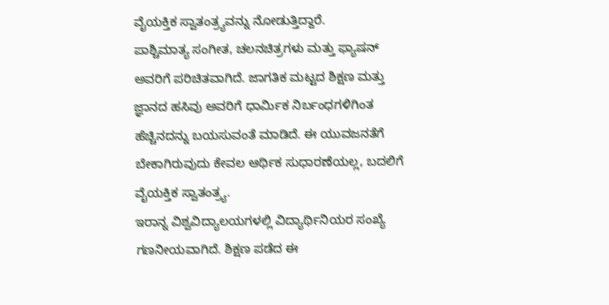ವೈಯಕ್ತಿಕ ಸ್ವಾತಂತ್ರ್ಯವನ್ನು ನೋಡುತ್ತಿದ್ದಾರೆ.
ಪಾಶ್ಚಿಮಾತ್ಯ ಸಂಗೀತ, ಚಲನಚಿತ್ರಗಳು ಮತ್ತು ಫ್ಯಾಷನ್ ಅವರಿಗೆ ಪರಿಚಿತವಾಗಿದೆ. ಜಾಗತಿಕ ಮಟ್ಟದ ಶಿಕ್ಷಣ ಮತ್ತು ಜ್ಞಾನದ ಹಸಿವು ಅವರಿಗೆ ಧಾರ್ಮಿಕ ನಿರ್ಬಂಧಗಳಿಗಿಂತ ಹೆಚ್ಚಿನದನ್ನು ಬಯಸುವಂತೆ ಮಾಡಿದೆ. ಈ ಯುವಜನತೆಗೆ ಬೇಕಾಗಿರುವುದು ಕೇವಲ ಆರ್ಥಿಕ ಸುಧಾರಣೆಯಲ್ಲ, ಬದಲಿಗೆ ವೈಯಕ್ತಿಕ ಸ್ವಾತಂತ್ರ್ಯ.
ಇರಾನ್ನ ವಿಶ್ವವಿದ್ಯಾಲಯಗಳಲ್ಲಿ ವಿದ್ಯಾರ್ಥಿನಿಯರ ಸಂಖ್ಯೆ ಗಣನೀಯವಾಗಿದೆ. ಶಿಕ್ಷಣ ಪಡೆದ ಈ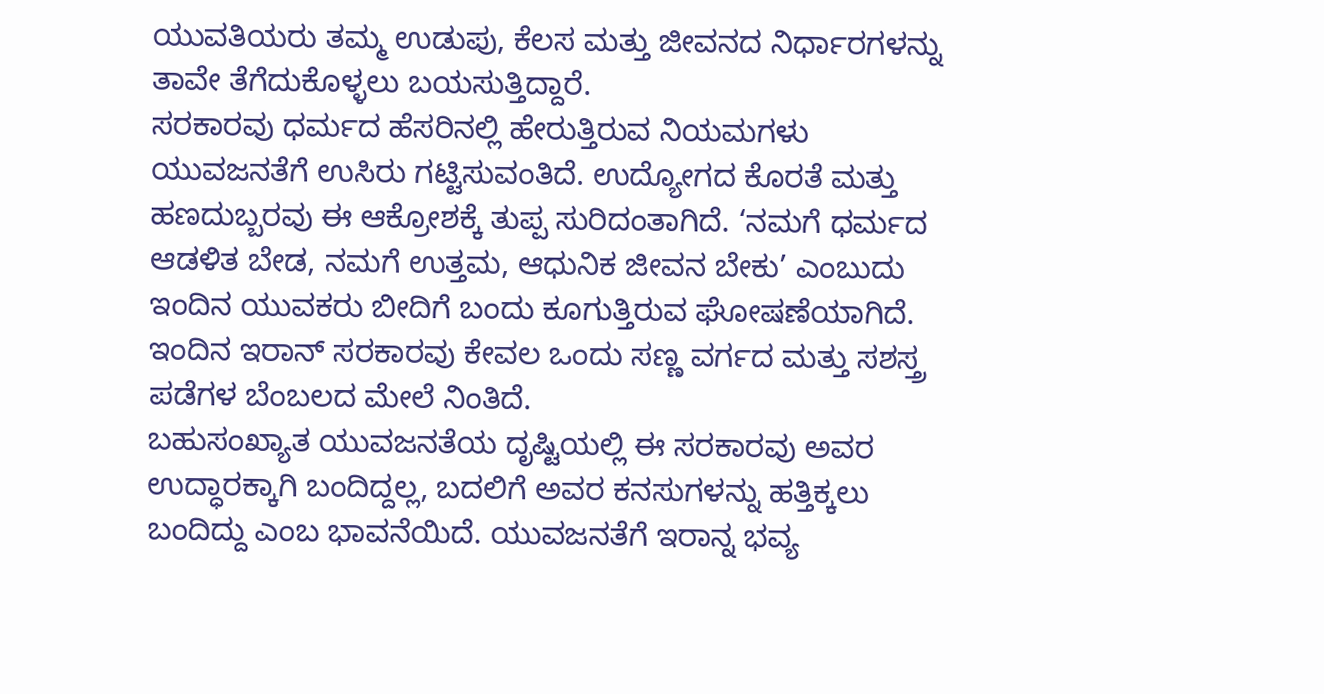ಯುವತಿಯರು ತಮ್ಮ ಉಡುಪು, ಕೆಲಸ ಮತ್ತು ಜೀವನದ ನಿರ್ಧಾರಗಳನ್ನು ತಾವೇ ತೆಗೆದುಕೊಳ್ಳಲು ಬಯಸುತ್ತಿದ್ದಾರೆ.
ಸರಕಾರವು ಧರ್ಮದ ಹೆಸರಿನಲ್ಲಿ ಹೇರುತ್ತಿರುವ ನಿಯಮಗಳು ಯುವಜನತೆಗೆ ಉಸಿರು ಗಟ್ಟಿಸುವಂತಿದೆ. ಉದ್ಯೋಗದ ಕೊರತೆ ಮತ್ತು ಹಣದುಬ್ಬರವು ಈ ಆಕ್ರೋಶಕ್ಕೆ ತುಪ್ಪ ಸುರಿದಂತಾಗಿದೆ. ‘ನಮಗೆ ಧರ್ಮದ ಆಡಳಿತ ಬೇಡ, ನಮಗೆ ಉತ್ತಮ, ಆಧುನಿಕ ಜೀವನ ಬೇಕು’ ಎಂಬುದು ಇಂದಿನ ಯುವಕರು ಬೀದಿಗೆ ಬಂದು ಕೂಗುತ್ತಿರುವ ಘೋಷಣೆಯಾಗಿದೆ. ಇಂದಿನ ಇರಾನ್ ಸರಕಾರವು ಕೇವಲ ಒಂದು ಸಣ್ಣ ವರ್ಗದ ಮತ್ತು ಸಶಸ್ತ್ರ ಪಡೆಗಳ ಬೆಂಬಲದ ಮೇಲೆ ನಿಂತಿದೆ.
ಬಹುಸಂಖ್ಯಾತ ಯುವಜನತೆಯ ದೃಷ್ಟಿಯಲ್ಲಿ ಈ ಸರಕಾರವು ಅವರ ಉದ್ಧಾರಕ್ಕಾಗಿ ಬಂದಿದ್ದಲ್ಲ, ಬದಲಿಗೆ ಅವರ ಕನಸುಗಳನ್ನು ಹತ್ತಿಕ್ಕಲು ಬಂದಿದ್ದು ಎಂಬ ಭಾವನೆಯಿದೆ. ಯುವಜನತೆಗೆ ಇರಾನ್ನ ಭವ್ಯ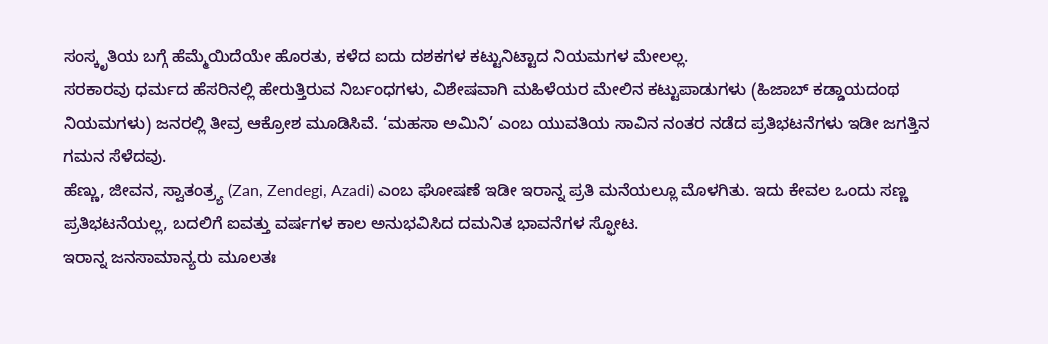ಸಂಸ್ಕೃತಿಯ ಬಗ್ಗೆ ಹೆಮ್ಮೆಯಿದೆಯೇ ಹೊರತು, ಕಳೆದ ಐದು ದಶಕಗಳ ಕಟ್ಟುನಿಟ್ಟಾದ ನಿಯಮಗಳ ಮೇಲಲ್ಲ.
ಸರಕಾರವು ಧರ್ಮದ ಹೆಸರಿನಲ್ಲಿ ಹೇರುತ್ತಿರುವ ನಿರ್ಬಂಧಗಳು, ವಿಶೇಷವಾಗಿ ಮಹಿಳೆಯರ ಮೇಲಿನ ಕಟ್ಟುಪಾಡುಗಳು (ಹಿಜಾಬ್ ಕಡ್ಡಾಯದಂಥ ನಿಯಮಗಳು) ಜನರಲ್ಲಿ ತೀವ್ರ ಆಕ್ರೋಶ ಮೂಡಿಸಿವೆ. ‘ಮಹಸಾ ಅಮಿನಿ’ ಎಂಬ ಯುವತಿಯ ಸಾವಿನ ನಂತರ ನಡೆದ ಪ್ರತಿಭಟನೆಗಳು ಇಡೀ ಜಗತ್ತಿನ ಗಮನ ಸೆಳೆದವು.
ಹೆಣ್ಣು, ಜೀವನ, ಸ್ವಾತಂತ್ರ್ಯ (Zan, Zendegi, Azadi) ಎಂಬ ಘೋಷಣೆ ಇಡೀ ಇರಾನ್ನ ಪ್ರತಿ ಮನೆಯಲ್ಲೂ ಮೊಳಗಿತು. ಇದು ಕೇವಲ ಒಂದು ಸಣ್ಣ ಪ್ರತಿಭಟನೆಯಲ್ಲ, ಬದಲಿಗೆ ಐವತ್ತು ವರ್ಷಗಳ ಕಾಲ ಅನುಭವಿಸಿದ ದಮನಿತ ಭಾವನೆಗಳ ಸ್ಫೋಟ.
ಇರಾನ್ನ ಜನಸಾಮಾನ್ಯರು ಮೂಲತಃ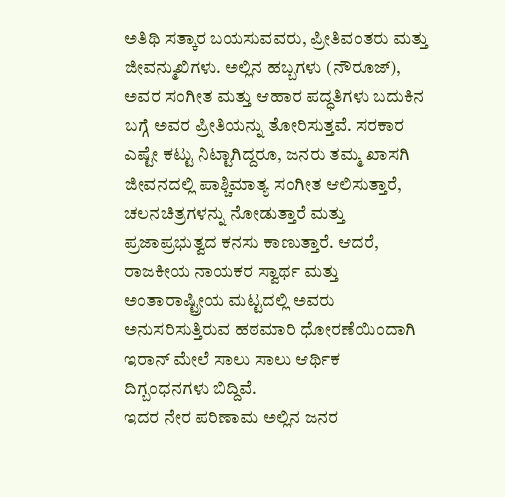ಅತಿಥಿ ಸತ್ಕಾರ ಬಯಸುವವರು, ಪ್ರೀತಿವಂತರು ಮತ್ತು ಜೀವನ್ಮುಖಿಗಳು. ಅಲ್ಲಿನ ಹಬ್ಬಗಳು (ನೌರೂಜ್), ಅವರ ಸಂಗೀತ ಮತ್ತು ಆಹಾರ ಪದ್ಧತಿಗಳು ಬದುಕಿನ ಬಗ್ಗೆ ಅವರ ಪ್ರೀತಿಯನ್ನು ತೋರಿಸುತ್ತವೆ. ಸರಕಾರ ಎಷ್ಟೇ ಕಟ್ಟು ನಿಟ್ಟಾಗಿದ್ದರೂ, ಜನರು ತಮ್ಮ ಖಾಸಗಿ ಜೀವನದಲ್ಲಿ ಪಾಶ್ಚಿಮಾತ್ಯ ಸಂಗೀತ ಆಲಿಸುತ್ತಾರೆ, ಚಲನಚಿತ್ರಗಳನ್ನು ನೋಡುತ್ತಾರೆ ಮತ್ತು ಪ್ರಜಾಪ್ರಭುತ್ವದ ಕನಸು ಕಾಣುತ್ತಾರೆ. ಆದರೆ, ರಾಜಕೀಯ ನಾಯಕರ ಸ್ವಾರ್ಥ ಮತ್ತು ಅಂತಾರಾಷ್ಟ್ರೀಯ ಮಟ್ಟದಲ್ಲಿ ಅವರು ಅನುಸರಿಸುತ್ತಿರುವ ಹಠಮಾರಿ ಧೋರಣೆಯಿಂದಾಗಿ ಇರಾನ್ ಮೇಲೆ ಸಾಲು ಸಾಲು ಆರ್ಥಿಕ ದಿಗ್ಬಂಧನಗಳು ಬಿದ್ದಿವೆ.
ಇದರ ನೇರ ಪರಿಣಾಮ ಅಲ್ಲಿನ ಜನರ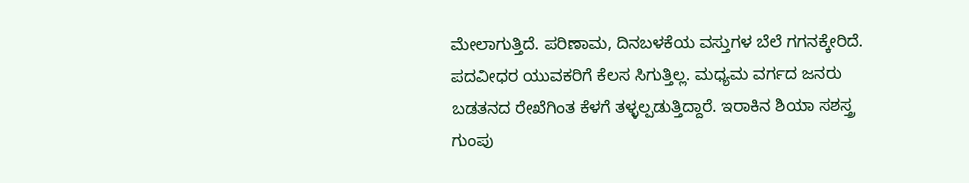ಮೇಲಾಗುತ್ತಿದೆ. ಪರಿಣಾಮ, ದಿನಬಳಕೆಯ ವಸ್ತುಗಳ ಬೆಲೆ ಗಗನಕ್ಕೇರಿದೆ. ಪದವೀಧರ ಯುವಕರಿಗೆ ಕೆಲಸ ಸಿಗುತ್ತಿಲ್ಲ. ಮಧ್ಯಮ ವರ್ಗದ ಜನರು ಬಡತನದ ರೇಖೆಗಿಂತ ಕೆಳಗೆ ತಳ್ಳಲ್ಪಡುತ್ತಿದ್ದಾರೆ. ಇರಾಕಿನ ಶಿಯಾ ಸಶಸ್ತ್ರ ಗುಂಪು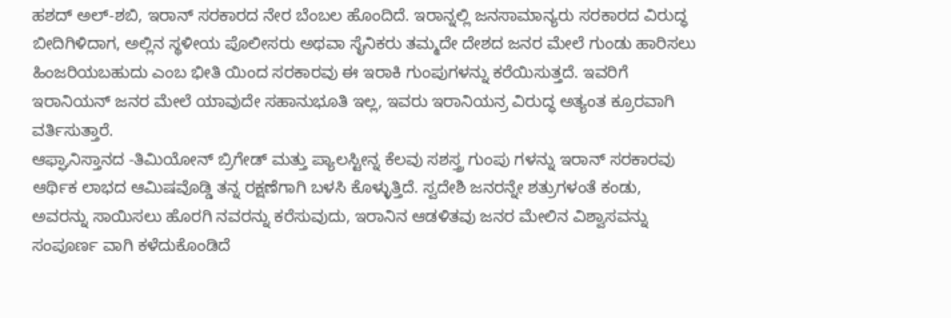ಹಶದ್ ಅಲ್-ಶಬಿ, ಇರಾನ್ ಸರಕಾರದ ನೇರ ಬೆಂಬಲ ಹೊಂದಿದೆ. ಇರಾನ್ನಲ್ಲಿ ಜನಸಾಮಾನ್ಯರು ಸರಕಾರದ ವಿರುದ್ಧ ಬೀದಿಗಿಳಿದಾಗ, ಅಲ್ಲಿನ ಸ್ಥಳೀಯ ಪೊಲೀಸರು ಅಥವಾ ಸೈನಿಕರು ತಮ್ಮದೇ ದೇಶದ ಜನರ ಮೇಲೆ ಗುಂಡು ಹಾರಿಸಲು ಹಿಂಜರಿಯಬಹುದು ಎಂಬ ಭೀತಿ ಯಿಂದ ಸರಕಾರವು ಈ ಇರಾಕಿ ಗುಂಪುಗಳನ್ನು ಕರೆಯಿಸುತ್ತದೆ. ಇವರಿಗೆ ಇರಾನಿಯನ್ ಜನರ ಮೇಲೆ ಯಾವುದೇ ಸಹಾನುಭೂತಿ ಇಲ್ಲ, ಇವರು ಇರಾನಿಯನ್ರ ವಿರುದ್ಧ ಅತ್ಯಂತ ಕ್ರೂರವಾಗಿ ವರ್ತಿಸುತ್ತಾರೆ.
ಆಫ್ಘಾನಿಸ್ತಾನದ -ತಿಮಿಯೋನ್ ಬ್ರಿಗೇಡ್ ಮತ್ತು ಪ್ಯಾಲಸ್ಟೀನ್ನ ಕೆಲವು ಸಶಸ್ತ್ರ ಗುಂಪು ಗಳನ್ನು ಇರಾನ್ ಸರಕಾರವು ಆರ್ಥಿಕ ಲಾಭದ ಆಮಿಷವೊಡ್ಡಿ ತನ್ನ ರಕ್ಷಣೆಗಾಗಿ ಬಳಸಿ ಕೊಳ್ಳುತ್ತಿದೆ. ಸ್ವದೇಶಿ ಜನರನ್ನೇ ಶತ್ರುಗಳಂತೆ ಕಂಡು, ಅವರನ್ನು ಸಾಯಿಸಲು ಹೊರಗಿ ನವರನ್ನು ಕರೆಸುವುದು, ಇರಾನಿನ ಆಡಳಿತವು ಜನರ ಮೇಲಿನ ವಿಶ್ವಾಸವನ್ನು ಸಂಪೂರ್ಣ ವಾಗಿ ಕಳೆದುಕೊಂಡಿದೆ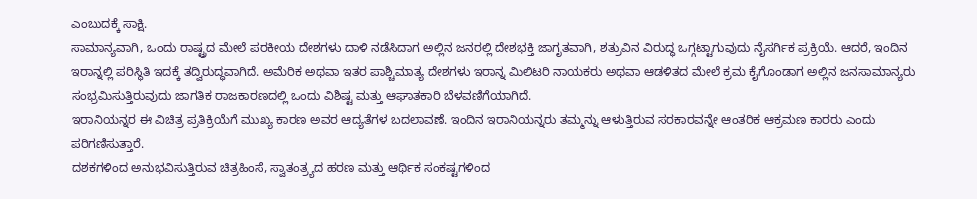ಎಂಬುದಕ್ಕೆ ಸಾಕ್ಷಿ.
ಸಾಮಾನ್ಯವಾಗಿ, ಒಂದು ರಾಷ್ಟ್ರದ ಮೇಲೆ ಪರಕೀಯ ದೇಶಗಳು ದಾಳಿ ನಡೆಸಿದಾಗ ಅಲ್ಲಿನ ಜನರಲ್ಲಿ ದೇಶಭಕ್ತಿ ಜಾಗೃತವಾಗಿ, ಶತ್ರುವಿನ ವಿರುದ್ಧ ಒಗ್ಗಟ್ಟಾಗುವುದು ನೈಸರ್ಗಿಕ ಪ್ರಕ್ರಿಯೆ. ಆದರೆ, ಇಂದಿನ ಇರಾನ್ನಲ್ಲಿ ಪರಿಸ್ಥಿತಿ ಇದಕ್ಕೆ ತದ್ವಿರುದ್ಧವಾಗಿದೆ. ಅಮೆರಿಕ ಅಥವಾ ಇತರ ಪಾಶ್ಚಿಮಾತ್ಯ ದೇಶಗಳು ಇರಾನ್ನ ಮಿಲಿಟರಿ ನಾಯಕರು ಅಥವಾ ಆಡಳಿತದ ಮೇಲೆ ಕ್ರಮ ಕೈಗೊಂಡಾಗ ಅಲ್ಲಿನ ಜನಸಾಮಾನ್ಯರು ಸಂಭ್ರಮಿಸುತ್ತಿರುವುದು ಜಾಗತಿಕ ರಾಜಕಾರಣದಲ್ಲಿ ಒಂದು ವಿಶಿಷ್ಟ ಮತ್ತು ಆಘಾತಕಾರಿ ಬೆಳವಣಿಗೆಯಾಗಿದೆ.
ಇರಾನಿಯನ್ನರ ಈ ವಿಚಿತ್ರ ಪ್ರತಿಕ್ರಿಯೆಗೆ ಮುಖ್ಯ ಕಾರಣ ಅವರ ಆದ್ಯತೆಗಳ ಬದಲಾವಣೆ. ಇಂದಿನ ಇರಾನಿಯನ್ನರು ತಮ್ಮನ್ನು ಆಳುತ್ತಿರುವ ಸರಕಾರವನ್ನೇ ಆಂತರಿಕ ಆಕ್ರಮಣ ಕಾರರು ಎಂದು ಪರಿಗಣಿಸುತ್ತಾರೆ.
ದಶಕಗಳಿಂದ ಅನುಭವಿಸುತ್ತಿರುವ ಚಿತ್ರಹಿಂಸೆ, ಸ್ವಾತಂತ್ರ್ಯದ ಹರಣ ಮತ್ತು ಆರ್ಥಿಕ ಸಂಕಷ್ಟಗಳಿಂದ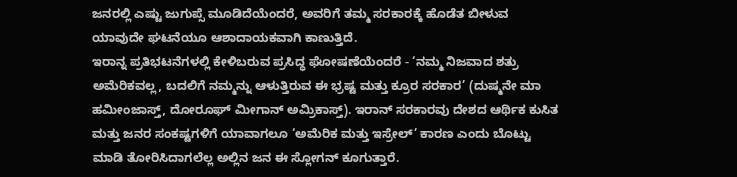ಜನರಲ್ಲಿ ಎಷ್ಟು ಜುಗುಪ್ಸೆ ಮೂಡಿದೆಯೆಂದರೆ, ಅವರಿಗೆ ತಮ್ಮ ಸರಕಾರಕ್ಕೆ ಹೊಡೆತ ಬೀಳುವ ಯಾವುದೇ ಘಟನೆಯೂ ಆಶಾದಾಯಕವಾಗಿ ಕಾಣುತ್ತಿದೆ.
ಇರಾನ್ನ ಪ್ರತಿಭಟನೆಗಳಲ್ಲಿ ಕೇಳಿಬರುವ ಪ್ರಸಿದ್ಧ ಘೋಷಣೆಯೆಂದರೆ - ‘ನಮ್ಮ ನಿಜವಾದ ಶತ್ರು ಅಮೆರಿಕವಲ್ಲ, ಬದಲಿಗೆ ನಮ್ಮನ್ನು ಆಳುತ್ತಿರುವ ಈ ಭ್ರಷ್ಟ ಮತ್ತು ಕ್ರೂರ ಸರಕಾರ’ (ದುಷ್ಮನೇ ಮಾ ಹಮೀಂಜಾಸ್ತ್, ದೋರೂಘ್ ಮೀಗಾನ್ ಅಮ್ರಿಕಾಸ್ತ್). ಇರಾನ್ ಸರಕಾರವು ದೇಶದ ಆರ್ಥಿಕ ಕುಸಿತ ಮತ್ತು ಜನರ ಸಂಕಷ್ಟಗಳಿಗೆ ಯಾವಾಗಲೂ ‘ಅಮೆರಿಕ ಮತ್ತು ಇಸ್ರೇಲ್’ ಕಾರಣ ಎಂದು ಬೊಟ್ಟು ಮಾಡಿ ತೋರಿಸಿದಾಗಲೆಲ್ಲ ಅಲ್ಲಿನ ಜನ ಈ ಸ್ಲೋಗನ್ ಕೂಗುತ್ತಾರೆ.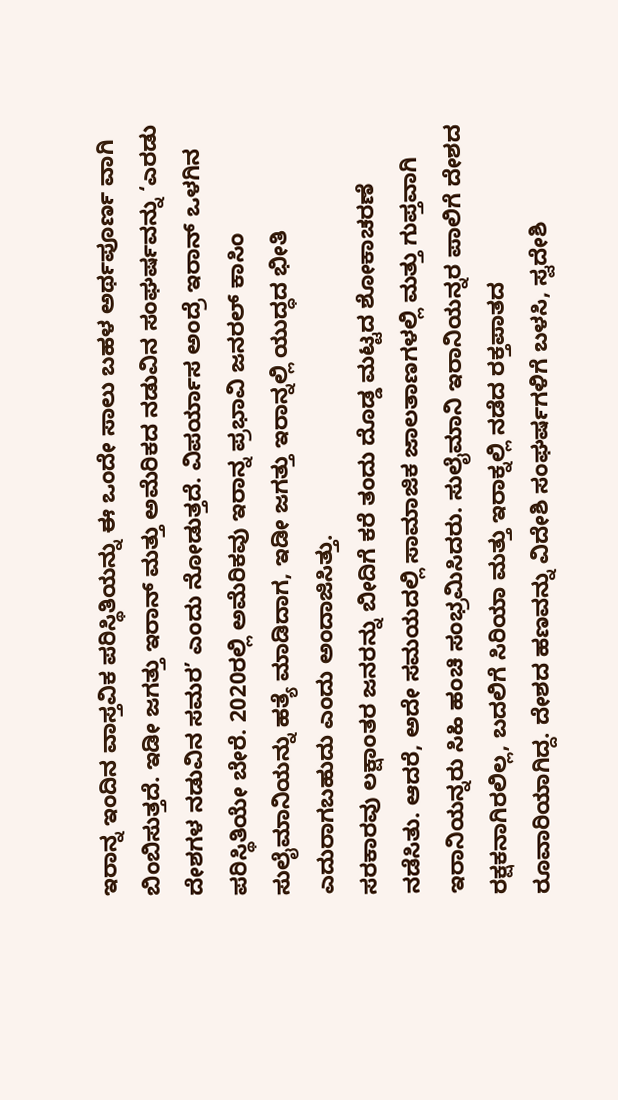ಇರಾನ್ನ ಇಂದಿನ ವಾಸ್ತವಿಕ ಪರಿಸ್ಥಿತಿಯನ್ನು ಈ ಒಂದೇ ಸಾಲು ಬಹಳ ಅರ್ಥಪೂರ್ಣ ವಾಗಿ ಬಿಂಬಿಸುತ್ತದೆ. ಇಡೀ ಜಗತ್ತು ಇರಾನ್ ಮತ್ತು ಅಮೆರಿಕದ ನಡುವಿನ ಸಂಘರ್ಷವನ್ನು ‘ಎರಡು ದೇಶಗಳ ನಡುವಿನ ಸಮರ’ ಎಂದು ನೋಡುತ್ತದೆ. ವಿಪರ್ಯಾಸ ಅಂದ್ರೆ ಇರಾನ್ ಒಳಗಿನ ಪರಿಸ್ಥಿತಿಯೇ ಬೇರೆ. 2020ರಲ್ಲಿ ಅಮೆರಿಕವು ಇರಾನ್ನ ಪ್ರಭಾವಿ ಜನರಲ್ ಕಾಸಿಂ ಸುಲೈಮಾನಿಯನ್ನು ಹತ್ಯೆ ಮಾಡಿದಾಗ, ಇಡೀ ಜಗತ್ತು ಇರಾನ್ನಲ್ಲಿ ಯುದ್ಧದ ಭೀತಿ ಎದುರಾಗಬಹುದು ಎಂದು ಅಂದಾಜಿಸಿತ್ತು.
ಸರಕಾರವು ಲಕ್ಷಾಂತರ ಜನರನ್ನು ಬೀದಿಗೆ ಕರೆ ತಂದು ದೊಡ್ಡ ಮಟ್ಟದ ಶೋಕಾಚರಣೆ ನಡೆಸಿತು. ಆದರೆ, ಅದೇ ಸಮಯದಲ್ಲಿ ಸಾಮಾಜಿಕ ಜಾಲತಾಣಗಳಲ್ಲಿ ಮತ್ತು ಗುಪ್ತವಾಗಿ ಇರಾನಿಯನ್ನರು ಸಿಹಿ ಹಂಚಿ ಸಂಭ್ರಮಿಸಿದರು. ಸುಲೈಮಾನಿ ಇರಾನಿಯನ್ನರ ಪಾಲಿಗೆ ದೇಶದ ರಕ್ಷಕನಾಗಿರಲಿಲ್ಲ, ಬದಲಿಗೆ ಸಿರಿಯಾ ಮತ್ತು ಇರಾಕ್ನಲ್ಲಿ ನಡೆದ ರಕ್ತಪಾತದ ರೂವಾರಿಯಾಗಿದ್ದ. ದೇಶದ ಹಣವನ್ನು ವಿದೇಶಿ ಸಂಘರ್ಷಗಳಿಗೆ ಬಳಸಿ, ಸ್ವದೇಶಿ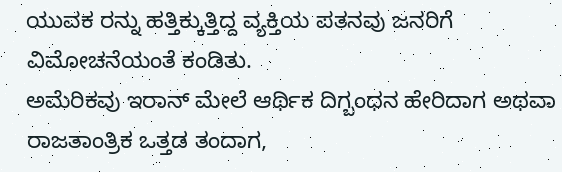ಯುವಕ ರನ್ನು ಹತ್ತಿಕ್ಕುತ್ತಿದ್ದ ವ್ಯಕ್ತಿಯ ಪತನವು ಜನರಿಗೆ ವಿಮೋಚನೆಯಂತೆ ಕಂಡಿತು.
ಅಮೆರಿಕವು ಇರಾನ್ ಮೇಲೆ ಆರ್ಥಿಕ ದಿಗ್ಬಂಧನ ಹೇರಿದಾಗ ಅಥವಾ ರಾಜತಾಂತ್ರಿಕ ಒತ್ತಡ ತಂದಾಗ,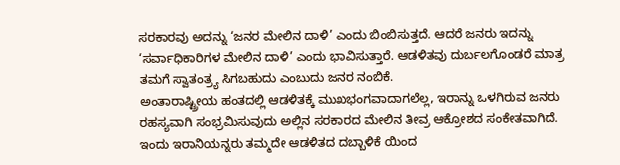ಸರಕಾರವು ಅದನ್ನು ‘ಜನರ ಮೇಲಿನ ದಾಳಿ’ ಎಂದು ಬಿಂಬಿಸುತ್ತದೆ. ಆದರೆ ಜನರು ಇದನ್ನು ‘ಸರ್ವಾಧಿಕಾರಿಗಳ ಮೇಲಿನ ದಾಳಿ’ ಎಂದು ಭಾವಿಸುತ್ತಾರೆ. ಆಡಳಿತವು ದುರ್ಬಲಗೊಂಡರೆ ಮಾತ್ರ ತಮಗೆ ಸ್ವಾತಂತ್ರ್ಯ ಸಿಗಬಹುದು ಎಂಬುದು ಜನರ ನಂಬಿಕೆ.
ಅಂತಾರಾಷ್ಟ್ರೀಯ ಹಂತದಲ್ಲಿ ಆಡಳಿತಕ್ಕೆ ಮುಖಭಂಗವಾದಾಗಲೆಲ್ಲ, ಇರಾನ್ನು ಒಳಗಿರುವ ಜನರು ರಹಸ್ಯವಾಗಿ ಸಂಭ್ರಮಿಸುವುದು ಅಲ್ಲಿನ ಸರಕಾರದ ಮೇಲಿನ ತೀವ್ರ ಆಕ್ರೋಶದ ಸಂಕೇತವಾಗಿದೆ. ಇಂದು ಇರಾನಿಯನ್ನರು ತಮ್ಮದೇ ಆಡಳಿತದ ದಬ್ಬಾಳಿಕೆ ಯಿಂದ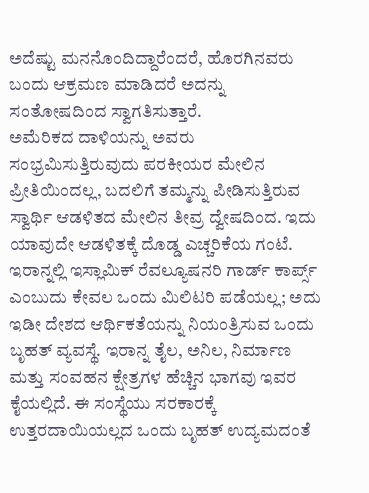ಅದೆಷ್ಟು ಮನನೊಂದಿದ್ದಾರೆಂದರೆ, ಹೊರಗಿನವರು ಬಂದು ಆಕ್ರಮಣ ಮಾಡಿದರೆ ಅದನ್ನು ಸಂತೋಷದಿಂದ ಸ್ವಾಗತಿಸುತ್ತಾರೆ.
ಅಮೆರಿಕದ ದಾಳಿಯನ್ನು ಅವರು ಸಂಭ್ರಮಿಸುತ್ತಿರುವುದು ಪರಕೀಯರ ಮೇಲಿನ ಪ್ರೀತಿಯಿಂದಲ್ಲ, ಬದಲಿಗೆ ತಮ್ಮನ್ನು ಪೀಡಿಸುತ್ತಿರುವ ಸ್ವಾರ್ಥಿ ಆಡಳಿತದ ಮೇಲಿನ ತೀವ್ರ ದ್ವೇಷದಿಂದ. ಇದು ಯಾವುದೇ ಆಡಳಿತಕ್ಕೆ ದೊಡ್ಡ ಎಚ್ಚರಿಕೆಯ ಗಂಟೆ.
ಇರಾನ್ನಲ್ಲಿ ಇಸ್ಲಾಮಿಕ್ ರೆವಲ್ಯೂಷನರಿ ಗಾರ್ಡ್ ಕಾರ್ಪ್ಸ್ ಎಂಬುದು ಕೇವಲ ಒಂದು ಮಿಲಿಟರಿ ಪಡೆಯಲ್ಲ; ಅದು ಇಡೀ ದೇಶದ ಆರ್ಥಿಕತೆಯನ್ನು ನಿಯಂತ್ರಿಸುವ ಒಂದು ಬೃಹತ್ ವ್ಯವಸ್ಥೆ. ಇರಾನ್ನ ತೈಲ, ಅನಿಲ, ನಿರ್ಮಾಣ ಮತ್ತು ಸಂವಹನ ಕ್ಷೇತ್ರಗಳ ಹೆಚ್ಚಿನ ಭಾಗವು ಇವರ ಕೈಯಲ್ಲಿದೆ. ಈ ಸಂಸ್ಥೆಯು ಸರಕಾರಕ್ಕೆ ಉತ್ತರದಾಯಿಯಲ್ಲದ ಒಂದು ಬೃಹತ್ ಉದ್ಯಮದಂತೆ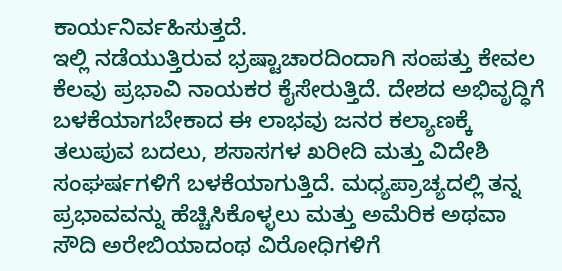ಕಾರ್ಯನಿರ್ವಹಿಸುತ್ತದೆ.
ಇಲ್ಲಿ ನಡೆಯುತ್ತಿರುವ ಭ್ರಷ್ಟಾಚಾರದಿಂದಾಗಿ ಸಂಪತ್ತು ಕೇವಲ ಕೆಲವು ಪ್ರಭಾವಿ ನಾಯಕರ ಕೈಸೇರುತ್ತಿದೆ. ದೇಶದ ಅಭಿವೃದ್ಧಿಗೆ ಬಳಕೆಯಾಗಬೇಕಾದ ಈ ಲಾಭವು ಜನರ ಕಲ್ಯಾಣಕ್ಕೆ ತಲುಪುವ ಬದಲು, ಶಸಾಸಗಳ ಖರೀದಿ ಮತ್ತು ವಿದೇಶಿ ಸಂಘರ್ಷಗಳಿಗೆ ಬಳಕೆಯಾಗುತ್ತಿದೆ. ಮಧ್ಯಪ್ರಾಚ್ಯದಲ್ಲಿ ತನ್ನ ಪ್ರಭಾವವನ್ನು ಹೆಚ್ಚಿಸಿಕೊಳ್ಳಲು ಮತ್ತು ಅಮೆರಿಕ ಅಥವಾ ಸೌದಿ ಅರೇಬಿಯಾದಂಥ ವಿರೋಧಿಗಳಿಗೆ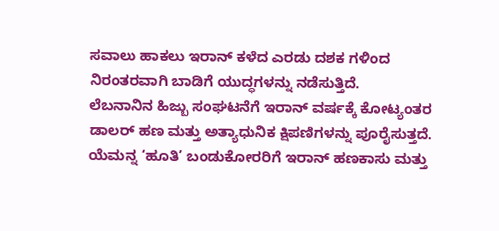ಸವಾಲು ಹಾಕಲು ಇರಾನ್ ಕಳೆದ ಎರಡು ದಶಕ ಗಳಿಂದ ನಿರಂತರವಾಗಿ ಬಾಡಿಗೆ ಯುದ್ಧಗಳನ್ನು ನಡೆಸುತ್ತಿದೆ.
ಲೆಬನಾನಿನ ಹಿಜ್ಬು ಸಂಘಟನೆಗೆ ಇರಾನ್ ವರ್ಷಕ್ಕೆ ಕೋಟ್ಯಂತರ ಡಾಲರ್ ಹಣ ಮತ್ತು ಅತ್ಯಾಧುನಿಕ ಕ್ಷಿಪಣಿಗಳನ್ನು ಪೂರೈಸುತ್ತದೆ. ಯೆಮನ್ನ ‘ಹೂತಿ’ ಬಂಡುಕೋರರಿಗೆ ಇರಾನ್ ಹಣಕಾಸು ಮತ್ತು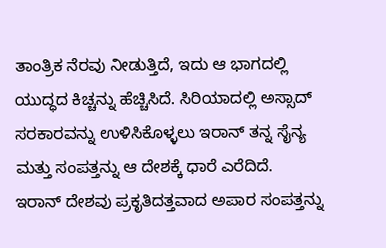ತಾಂತ್ರಿಕ ನೆರವು ನೀಡುತ್ತಿದೆ, ಇದು ಆ ಭಾಗದಲ್ಲಿ ಯುದ್ಧದ ಕಿಚ್ಚನ್ನು ಹೆಚ್ಚಿಸಿದೆ. ಸಿರಿಯಾದಲ್ಲಿ ಅಸ್ಸಾದ್ ಸರಕಾರವನ್ನು ಉಳಿಸಿಕೊಳ್ಳಲು ಇರಾನ್ ತನ್ನ ಸೈನ್ಯ ಮತ್ತು ಸಂಪತ್ತನ್ನು ಆ ದೇಶಕ್ಕೆ ಧಾರೆ ಎರೆದಿದೆ.
ಇರಾನ್ ದೇಶವು ಪ್ರಕೃತಿದತ್ತವಾದ ಅಪಾರ ಸಂಪತ್ತನ್ನು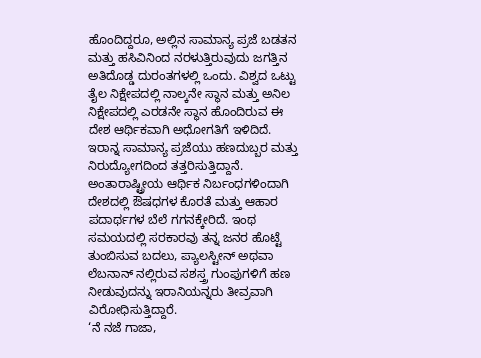ಹೊಂದಿದ್ದರೂ, ಅಲ್ಲಿನ ಸಾಮಾನ್ಯ ಪ್ರಜೆ ಬಡತನ ಮತ್ತು ಹಸಿವಿನಿಂದ ನರಳುತ್ತಿರುವುದು ಜಗತ್ತಿನ ಅತಿದೊಡ್ಡ ದುರಂತಗಳಲ್ಲಿ ಒಂದು. ವಿಶ್ವದ ಒಟ್ಟು ತೈಲ ನಿಕ್ಷೇಪದಲ್ಲಿ ನಾಲ್ಕನೇ ಸ್ಥಾನ ಮತ್ತು ಅನಿಲ ನಿಕ್ಷೇಪದಲ್ಲಿ ಎರಡನೇ ಸ್ಥಾನ ಹೊಂದಿರುವ ಈ ದೇಶ ಆರ್ಥಿಕವಾಗಿ ಅಧೋಗತಿಗೆ ಇಳಿದಿದೆ.
ಇರಾನ್ನ ಸಾಮಾನ್ಯ ಪ್ರಜೆಯು ಹಣದುಬ್ಬರ ಮತ್ತು ನಿರುದ್ಯೋಗದಿಂದ ತತ್ತರಿಸುತ್ತಿದ್ದಾನೆ. ಅಂತಾರಾಷ್ಟ್ರೀಯ ಆರ್ಥಿಕ ನಿರ್ಬಂಧಗಳಿಂದಾಗಿ ದೇಶದಲ್ಲಿ ಔಷಧಗಳ ಕೊರತೆ ಮತ್ತು ಆಹಾರ ಪದಾರ್ಥಗಳ ಬೆಲೆ ಗಗನಕ್ಕೇರಿದೆ. ಇಂಥ ಸಮಯದಲ್ಲಿ ಸರಕಾರವು ತನ್ನ ಜನರ ಹೊಟ್ಟೆ ತುಂಬಿಸುವ ಬದಲು, ಪ್ಯಾಲಸ್ಟೀನ್ ಅಥವಾ ಲೆಬನಾನ್ ನಲ್ಲಿರುವ ಸಶಸ್ತ್ರ ಗುಂಪುಗಳಿಗೆ ಹಣ ನೀಡುವುದನ್ನು ಇರಾನಿಯನ್ನರು ತೀವ್ರವಾಗಿ ವಿರೋಧಿಸುತ್ತಿದ್ದಾರೆ.
‘ನೆ ನಜೆ ಗಾಜಾ,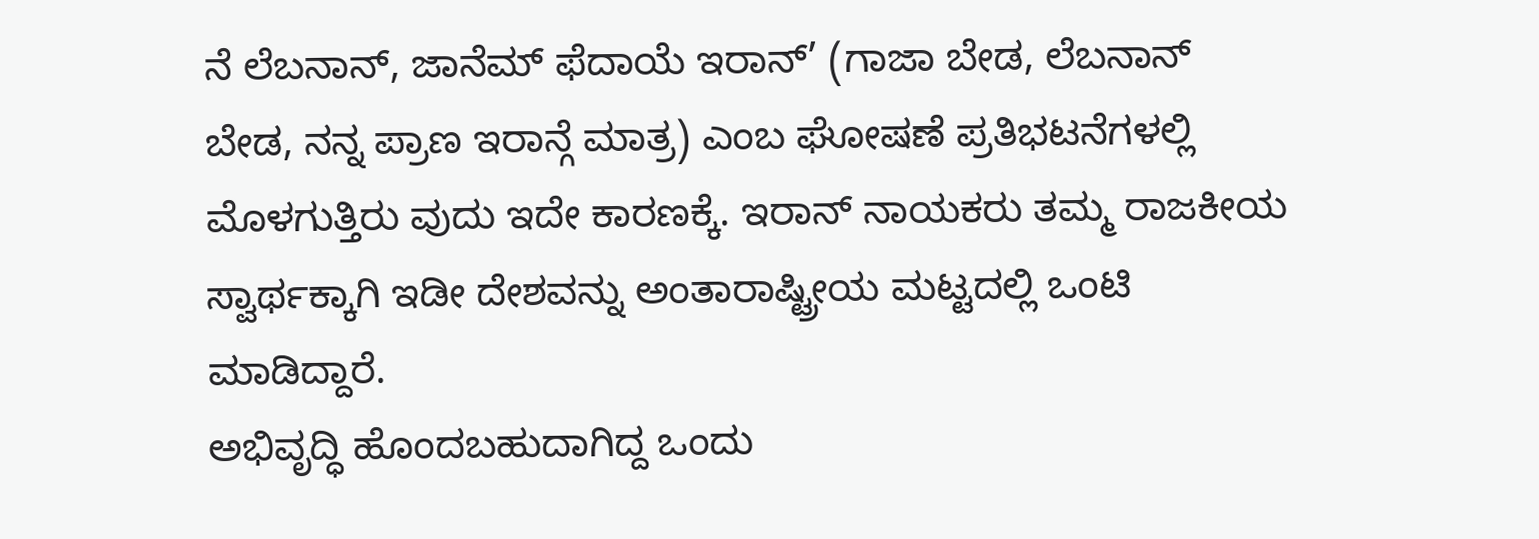ನೆ ಲೆಬನಾನ್, ಜಾನೆಮ್ ಫೆದಾಯೆ ಇರಾನ್’ (ಗಾಜಾ ಬೇಡ, ಲೆಬನಾನ್ ಬೇಡ, ನನ್ನ ಪ್ರಾಣ ಇರಾನ್ಗೆ ಮಾತ್ರ) ಎಂಬ ಘೋಷಣೆ ಪ್ರತಿಭಟನೆಗಳಲ್ಲಿ ಮೊಳಗುತ್ತಿರು ವುದು ಇದೇ ಕಾರಣಕ್ಕೆ. ಇರಾನ್ ನಾಯಕರು ತಮ್ಮ ರಾಜಕೀಯ ಸ್ವಾರ್ಥಕ್ಕಾಗಿ ಇಡೀ ದೇಶವನ್ನು ಅಂತಾರಾಷ್ಟ್ರೀಯ ಮಟ್ಟದಲ್ಲಿ ಒಂಟಿ ಮಾಡಿದ್ದಾರೆ.
ಅಭಿವೃದ್ಧಿ ಹೊಂದಬಹುದಾಗಿದ್ದ ಒಂದು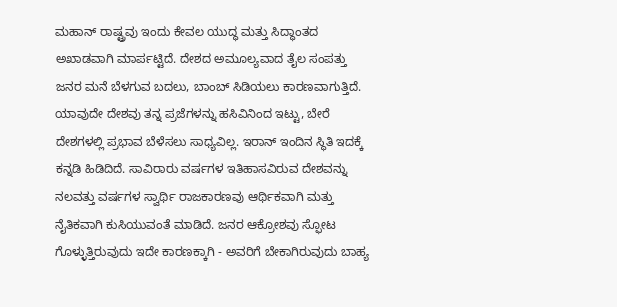ಮಹಾನ್ ರಾಷ್ಟ್ರವು ಇಂದು ಕೇವಲ ಯುದ್ಧ ಮತ್ತು ಸಿದ್ಧಾಂತದ ಅಖಾಡವಾಗಿ ಮಾರ್ಪಟ್ಟಿದೆ. ದೇಶದ ಅಮೂಲ್ಯವಾದ ತೈಲ ಸಂಪತ್ತು ಜನರ ಮನೆ ಬೆಳಗುವ ಬದಲು, ಬಾಂಬ್ ಸಿಡಿಯಲು ಕಾರಣವಾಗುತ್ತಿದೆ.
ಯಾವುದೇ ದೇಶವು ತನ್ನ ಪ್ರಜೆಗಳನ್ನು ಹಸಿವಿನಿಂದ ಇಟ್ಟು, ಬೇರೆ ದೇಶಗಳಲ್ಲಿ ಪ್ರಭಾವ ಬೆಳೆಸಲು ಸಾಧ್ಯವಿಲ್ಲ. ಇರಾನ್ ಇಂದಿನ ಸ್ಥಿತಿ ಇದಕ್ಕೆ ಕನ್ನಡಿ ಹಿಡಿದಿದೆ. ಸಾವಿರಾರು ವರ್ಷಗಳ ಇತಿಹಾಸವಿರುವ ದೇಶವನ್ನು ನಲವತ್ತು ವರ್ಷಗಳ ಸ್ವಾರ್ಥಿ ರಾಜಕಾರಣವು ಆರ್ಥಿಕವಾಗಿ ಮತ್ತು ನೈತಿಕವಾಗಿ ಕುಸಿಯುವಂತೆ ಮಾಡಿದೆ. ಜನರ ಆಕ್ರೋಶವು ಸ್ಫೋಟ ಗೊಳ್ಳುತ್ತಿರುವುದು ಇದೇ ಕಾರಣಕ್ಕಾಗಿ - ಅವರಿಗೆ ಬೇಕಾಗಿರುವುದು ಬಾಹ್ಯ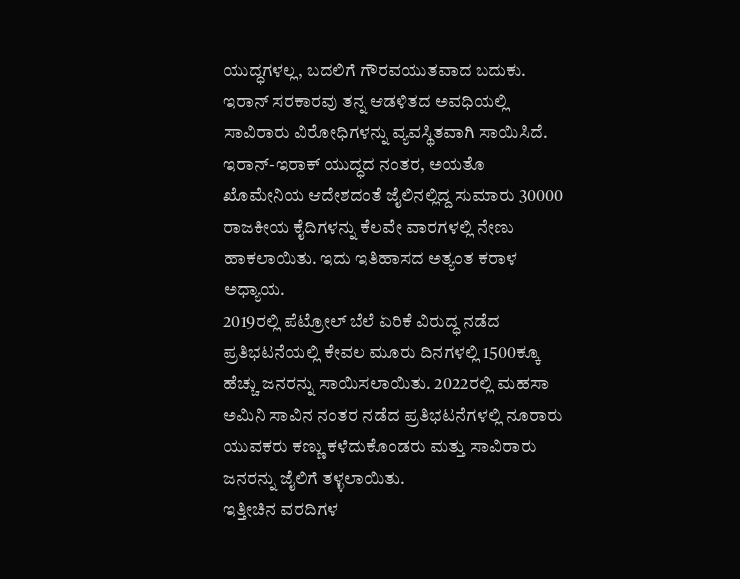ಯುದ್ಧಗಳಲ್ಲ, ಬದಲಿಗೆ ಗೌರವಯುತವಾದ ಬದುಕು.
ಇರಾನ್ ಸರಕಾರವು ತನ್ನ ಆಡಳಿತದ ಅವಧಿಯಲ್ಲಿ ಸಾವಿರಾರು ವಿರೋಧಿಗಳನ್ನು ವ್ಯವಸ್ಥಿತವಾಗಿ ಸಾಯಿಸಿದೆ. ಇರಾನ್-ಇರಾಕ್ ಯುದ್ಧದ ನಂತರ, ಅಯತೊ ಖೊಮೇನಿಯ ಆದೇಶದಂತೆ ಜೈಲಿನಲ್ಲಿದ್ದ ಸುಮಾರು 30000 ರಾಜಕೀಯ ಕೈದಿಗಳನ್ನು ಕೆಲವೇ ವಾರಗಳಲ್ಲಿ ನೇಣು ಹಾಕಲಾಯಿತು. ಇದು ಇತಿಹಾಸದ ಅತ್ಯಂತ ಕರಾಳ ಅಧ್ಯಾಯ.
2019ರಲ್ಲಿ ಪೆಟ್ರೋಲ್ ಬೆಲೆ ಏರಿಕೆ ವಿರುದ್ಧ ನಡೆದ ಪ್ರತಿಭಟನೆಯಲ್ಲಿ ಕೇವಲ ಮೂರು ದಿನಗಳಲ್ಲಿ 1500ಕ್ಕೂ ಹೆಚ್ಚು ಜನರನ್ನು ಸಾಯಿಸಲಾಯಿತು. 2022ರಲ್ಲಿ ಮಹಸಾ ಅಮಿನಿ ಸಾವಿನ ನಂತರ ನಡೆದ ಪ್ರತಿಭಟನೆಗಳಲ್ಲಿ ನೂರಾರು ಯುವಕರು ಕಣ್ಣು ಕಳೆದುಕೊಂಡರು ಮತ್ತು ಸಾವಿರಾರು ಜನರನ್ನು ಜೈಲಿಗೆ ತಳ್ಳಲಾಯಿತು.
ಇತ್ತೀಚಿನ ವರದಿಗಳ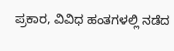ಪ್ರಕಾರ, ವಿವಿಧ ಹಂತಗಳಲ್ಲಿ ನಡೆದ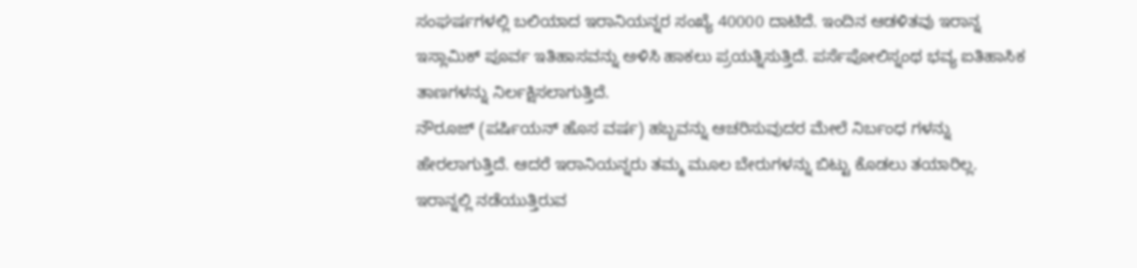ಸಂಘರ್ಷಗಳಲ್ಲಿ ಬಲಿಯಾದ ಇರಾನಿಯನ್ನರ ಸಂಖ್ಯೆ 40000 ದಾಟಿದೆ. ಇಂದಿನ ಆಡಳಿತವು ಇರಾನ್ನ ಇಸ್ಲಾಮಿಕ್ ಪೂರ್ವ ಇತಿಹಾಸವನ್ನು ಅಳಿಸಿ ಹಾಕಲು ಪ್ರಯತ್ನಿಸುತ್ತಿದೆ. ಪರ್ಸೆಪೋಲಿಸ್ನಂಥ ಭವ್ಯ ಐತಿಹಾಸಿಕ ತಾಣಗಳನ್ನು ನಿರ್ಲಕ್ಷಿಸಲಾಗುತ್ತಿದೆ.
ನೌರೂಜ್ (ಪರ್ಷಿಯನ್ ಹೊಸ ವರ್ಷ) ಹಬ್ಬವನ್ನು ಆಚರಿಸುವುದರ ಮೇಲೆ ನಿರ್ಬಂಧ ಗಳನ್ನು ಹೇರಲಾಗುತ್ತಿದೆ. ಆದರೆ ಇರಾನಿಯನ್ನರು ತಮ್ಮ ಮೂಲ ಬೇರುಗಳನ್ನು ಬಿಟ್ಟು ಕೊಡಲು ತಯಾರಿಲ್ಲ. ಇರಾನ್ನಲ್ಲಿ ನಡೆಯುತ್ತಿರುವ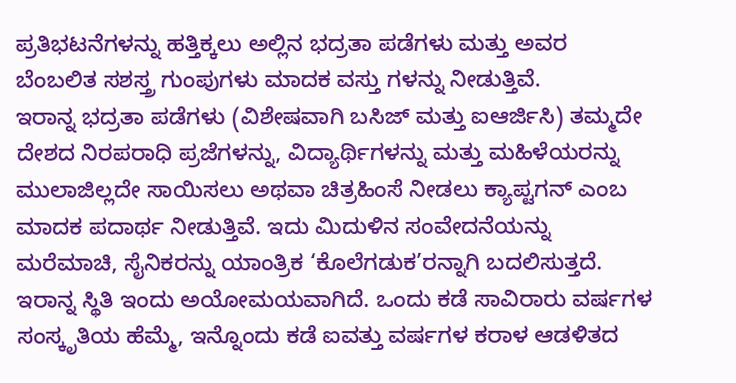ಪ್ರತಿಭಟನೆಗಳನ್ನು ಹತ್ತಿಕ್ಕಲು ಅಲ್ಲಿನ ಭದ್ರತಾ ಪಡೆಗಳು ಮತ್ತು ಅವರ ಬೆಂಬಲಿತ ಸಶಸ್ತ್ರ ಗುಂಪುಗಳು ಮಾದಕ ವಸ್ತು ಗಳನ್ನು ನೀಡುತ್ತಿವೆ.
ಇರಾನ್ನ ಭದ್ರತಾ ಪಡೆಗಳು (ವಿಶೇಷವಾಗಿ ಬಸಿಜ್ ಮತ್ತು ಐಆರ್ಜಿಸಿ) ತಮ್ಮದೇ ದೇಶದ ನಿರಪರಾಧಿ ಪ್ರಜೆಗಳನ್ನು, ವಿದ್ಯಾರ್ಥಿಗಳನ್ನು ಮತ್ತು ಮಹಿಳೆಯರನ್ನು ಮುಲಾಜಿಲ್ಲದೇ ಸಾಯಿಸಲು ಅಥವಾ ಚಿತ್ರಹಿಂಸೆ ನೀಡಲು ಕ್ಯಾಪ್ಟಗನ್ ಎಂಬ ಮಾದಕ ಪದಾರ್ಥ ನೀಡುತ್ತಿವೆ. ಇದು ಮಿದುಳಿನ ಸಂವೇದನೆಯನ್ನು ಮರೆಮಾಚಿ, ಸೈನಿಕರನ್ನು ಯಾಂತ್ರಿಕ ‘ಕೊಲೆಗಡುಕ’ರನ್ನಾಗಿ ಬದಲಿಸುತ್ತದೆ.
ಇರಾನ್ನ ಸ್ಥಿತಿ ಇಂದು ಅಯೋಮಯವಾಗಿದೆ. ಒಂದು ಕಡೆ ಸಾವಿರಾರು ವರ್ಷಗಳ ಸಂಸ್ಕೃತಿಯ ಹೆಮ್ಮೆ, ಇನ್ನೊಂದು ಕಡೆ ಐವತ್ತು ವರ್ಷಗಳ ಕರಾಳ ಆಡಳಿತದ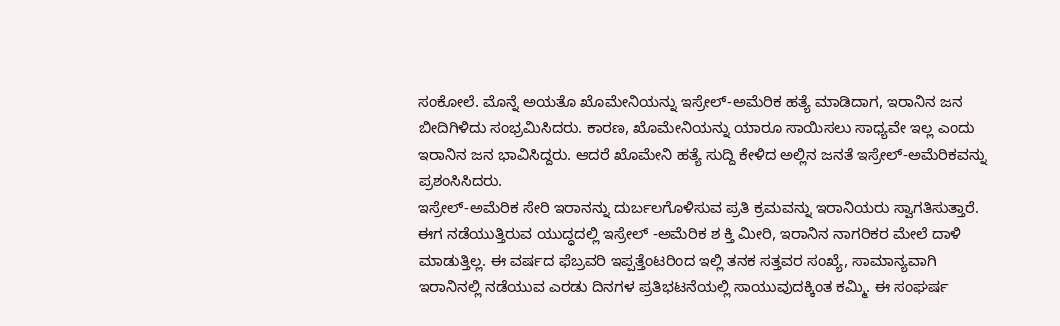ಸಂಕೋಲೆ. ಮೊನ್ನೆ ಅಯತೊ ಖೊಮೇನಿಯನ್ನು ಇಸ್ರೇಲ್-ಅಮೆರಿಕ ಹತ್ಯೆ ಮಾಡಿದಾಗ, ಇರಾನಿನ ಜನ ಬೀದಿಗಿಳಿದು ಸಂಭ್ರಮಿಸಿದರು. ಕಾರಣ, ಖೊಮೇನಿಯನ್ನು ಯಾರೂ ಸಾಯಿಸಲು ಸಾಧ್ಯವೇ ಇಲ್ಲ ಎಂದು ಇರಾನಿನ ಜನ ಭಾವಿಸಿದ್ದರು. ಆದರೆ ಖೊಮೇನಿ ಹತ್ಯೆ ಸುದ್ದಿ ಕೇಳಿದ ಅಲ್ಲಿನ ಜನತೆ ಇಸ್ರೇಲ್-ಅಮೆರಿಕವನ್ನು ಪ್ರಶಂಸಿಸಿದರು.
ಇಸ್ರೇಲ್-ಅಮೆರಿಕ ಸೇರಿ ಇರಾನನ್ನು ದುರ್ಬಲಗೊಳಿಸುವ ಪ್ರತಿ ಕ್ರಮವನ್ನು ಇರಾನಿಯರು ಸ್ವಾಗತಿಸುತ್ತಾರೆ. ಈಗ ನಡೆಯುತ್ತಿರುವ ಯುದ್ಧದಲ್ಲಿ ಇಸ್ರೇಲ್ -ಅಮೆರಿಕ ಶ ಕ್ತಿ ಮೀರಿ, ಇರಾನಿನ ನಾಗರಿಕರ ಮೇಲೆ ದಾಳಿ ಮಾಡುತ್ತಿಲ್ಲ. ಈ ವರ್ಷದ ಫೆಬ್ರವರಿ ಇಪ್ಪತ್ತೆಂಟರಿಂದ ಇಲ್ಲಿ ತನಕ ಸತ್ತವರ ಸಂಖ್ಯೆ, ಸಾಮಾನ್ಯವಾಗಿ ಇರಾನಿನಲ್ಲಿ ನಡೆಯುವ ಎರಡು ದಿನಗಳ ಪ್ರತಿಭಟನೆಯಲ್ಲಿ ಸಾಯುವುದಕ್ಕಿಂತ ಕಮ್ಮಿ. ಈ ಸಂಘರ್ಷ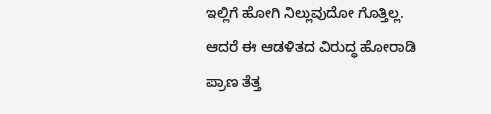ಇಲ್ಲಿಗೆ ಹೋಗಿ ನಿಲ್ಲುವುದೋ ಗೊತ್ತಿಲ್ಲ. ಆದರೆ ಈ ಆಡಳಿತದ ವಿರುದ್ಧ ಹೋರಾಡಿ ಪ್ರಾಣ ತೆತ್ತ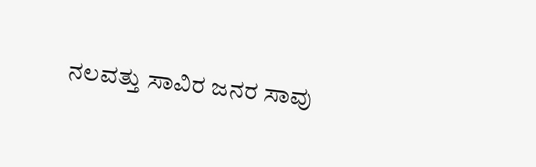ನಲವತ್ತು ಸಾವಿರ ಜನರ ಸಾವು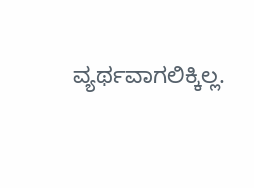ವ್ಯರ್ಥವಾಗಲಿಕ್ಕಿಲ್ಲ.